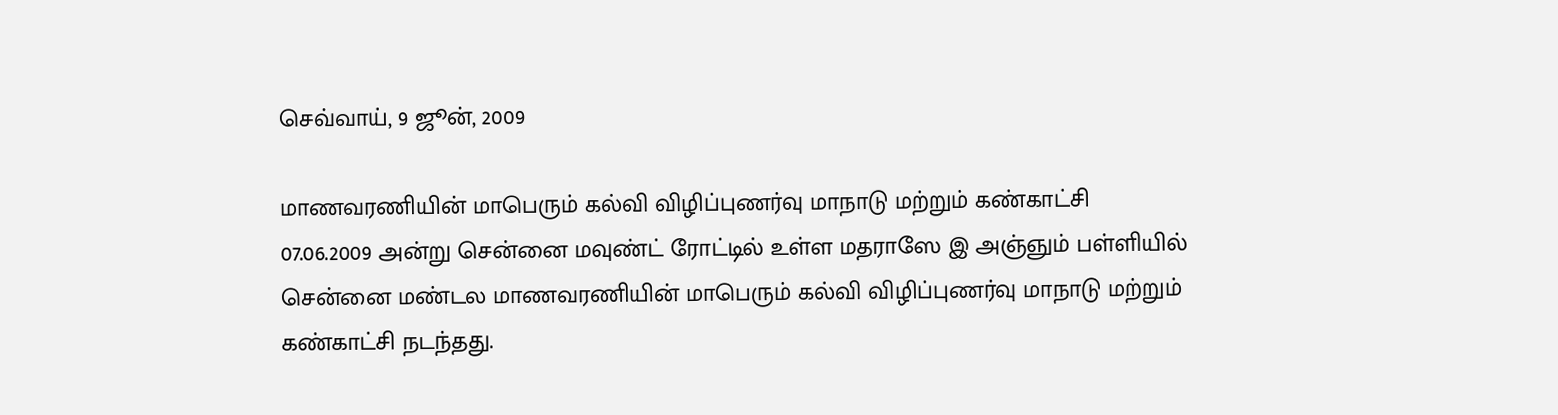செவ்வாய், 9 ஜூன், 2009

மாணவரணியின் மாபெரும் கல்வி விழிப்புண‌ர்வு மாநாடு மற்றும் கண்காட்சி
07.06.2009 அன்று சென்னை மவுண்ட் ரோட்டில் உள்ள மதராஸே இ அஞ்ஞும் பள்ளியில் சென்னை மண்டல மாணவரணியின் மாபெரும் கல்வி விழிப்புண‌ர்வு மாநாடு மற்றும் கண்காட்சி நடந்தது.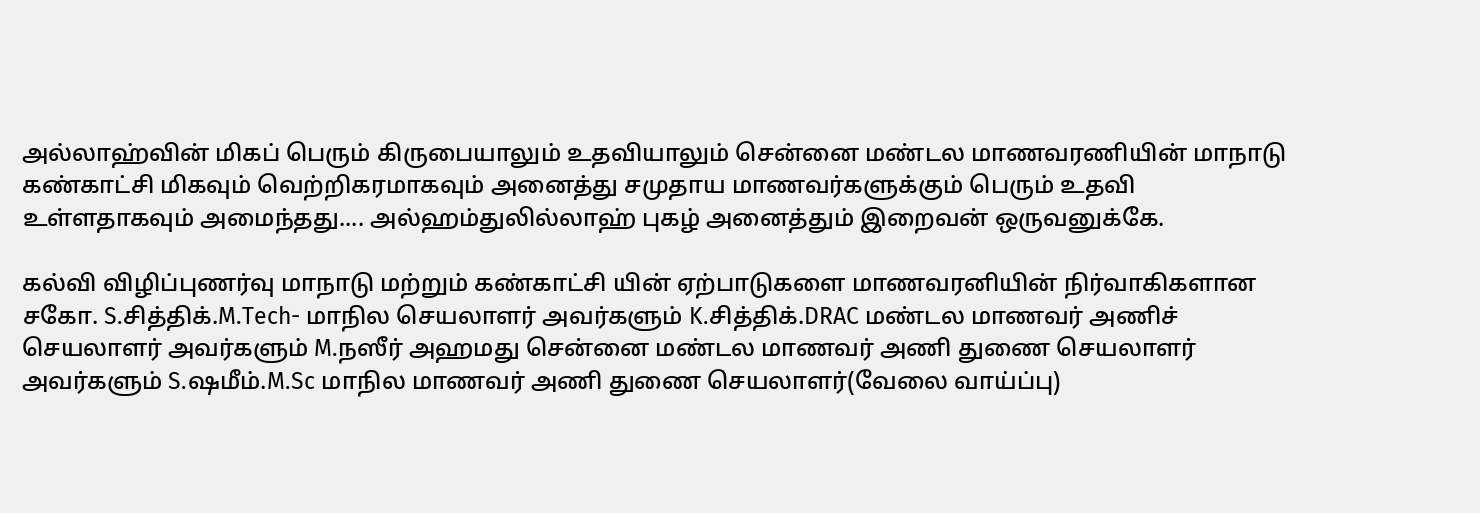அல்லாஹ்வின் மிகப் பெரும் கிருபையாலும் உதவியாலும் சென்னை மண்டல மாணவரணியின் மாநாடு கண்காட்சி மிகவும் வெற்றிகரமாகவும் அனைத்து சமுதாய மாணவர்களுக்கும் பெரும் உதவி உள்ளதாகவும் அமைந்தது.... அல்ஹம்துலில்லாஹ் புகழ் அனைத்தும் இறைவன் ஒருவனுக்கே.

கல்வி விழிப்புணர்வு மாநாடு மற்றும் கண்காட்சி யின் ஏற்பாடுகளை மாணவரனியின் நிர்வாகிகளான சகோ. S.சித்திக்.M.Tech- மாநில செயலாளர் அவர்களும் K.சித்திக்.DRAC மண்டல மாணவர் அணிச் செயலாளர் அவ‌ர்க‌ளும் M.நஸீர் அஹமது சென்னை மண்டல மாணவர் அணி துணை செயலாளர் அவ‌ர்க‌ளும் S.ஷமீம்.M.Sc மாநில மாணவர் அணி துணை செயலாளர்(வேலை வாய்ப்பு)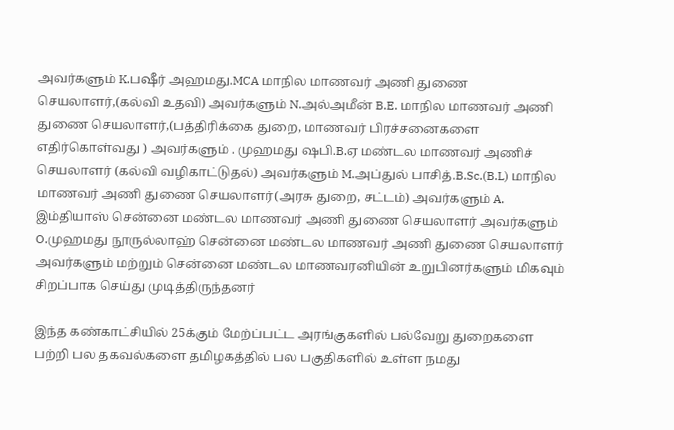அவ‌ர்க‌ளும் K.பஷீர் அஹமது.MCA மாநில மாணவர் அணி துணை செயலாளர்,(கல்வி உதவி) அவ‌ர்க‌ளும் N.அல்அமீன் B.E. மாநில மாணவர் அணி துணை செயலாளர்,(பத்திரிக்கை துறை, மாணவர் பிரச்சனைகளை எதிர்கொள்வது ) அவ‌ர்க‌ளும் . முஹமது ஷபி.B.ஏ மண்டல மாணவர் அணிச் செயலாளர் (கல்வி வழிகாட்டுதல்) அவ‌ர்க‌ளும் M.அப்துல் பாசித்.B.Sc.(B.L) மாநில மாணவர் அணி துணை செயலாளர்(அரசு துறை, சட்டம்) அவ‌ர்க‌ளும் A. இம்தியாஸ் சென்னை மண்டல மாணவர் அணி துணை செயலாளர் அவ‌ர்க‌ளும் O.முஹமது நூருல்லாஹ் சென்னை மண்டல மாணவர் அணி துணை செயலாளர் அவ‌ர்க‌ளும் மற்றும் சென்னை மண்டல மாணவரனியின் உறுபினர்களும் மிகவும் சிறப்பாக செய்து முடித்திருந்தனர்

இந்த கண்காட்சியில் 25க்கும் மேற்ப்பட்ட அரங்குகளில் பல்வேறு துறைகளை பற்றி பல தகவல்களை தமிழகத்தில் பல பகுதிகளில் உள்ள நமது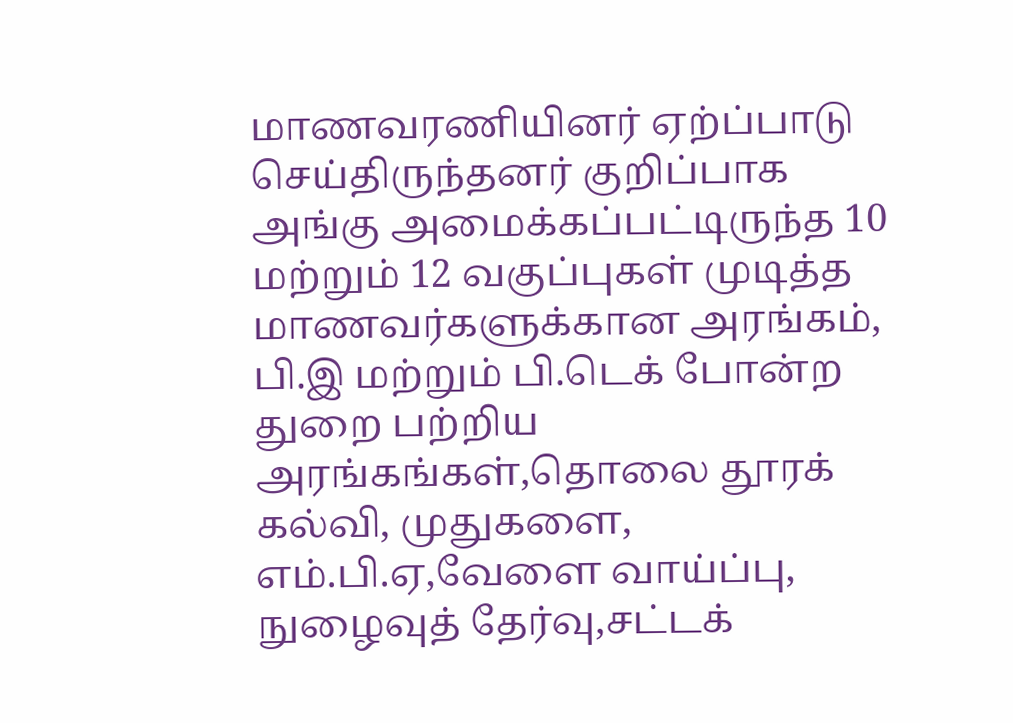மாணவரணியினர் ஏற்ப்பாடு செய்திருந்தனர் குறிப்பாக அங்கு அமைக்கப்பட்டிருந்த 10 மற்றும் 12 வகுப்புகள் முடித்த மாணவர்களுக்கான அரங்கம், பி.இ மற்றும் பி.டெக் போன்ற துறை பற்றிய அரங்கங்கள்,தொலை தூரக் கல்வி, முதுகளை, எம்.பி.ஏ,வேளை வாய்ப்பு, நுழைவுத் தேர்வு,சட்டக்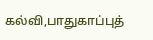கல்வி,பாதுகாப்புத்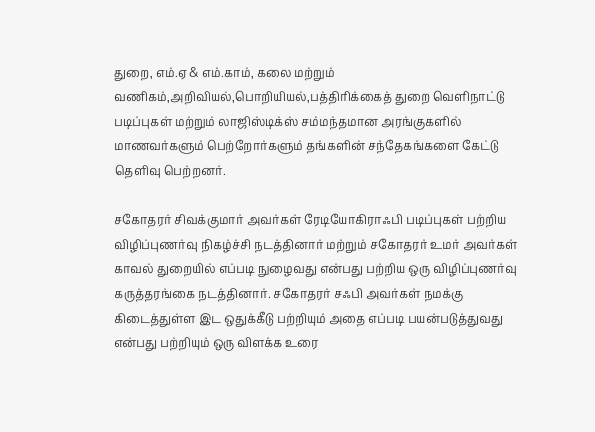துறை, எம்.ஏ & எம்.காம், கலை மற்றும் வணிகம்,அறிவியல்,பொறியியல்,பத்திரிக்கைத் துறை வெளிநாட்டு படிப்புகள் மற்றும் லாஜிஸ்டிக்ஸ் சம்மந்தமான அரங்குகளில் மாணவர்களும் பெற்றோர்களும் தங்களின் சந்தேகங்களை கேட்டு தெளிவு பெற்றனர்.

சகோதரர் சிவக்குமார் அவர்கள் ரேடியோகிராஃபி படிப்புகள் பற்றிய விழிப்புணர்வு நிகழ்ச்சி நடத்தினார் மற்றும் சகோதரர் உமர் அவர்கள் காவல் துறையில் எப்படி நுழைவது என்பது பற்றிய ஒரு விழிப்புணர்வு கருத்தரங்கை நடத்தினார். சகோதரர் சஃபி அவர்கள் நமக்கு கிடைத்துள்ள இட ஒதுக்கீடு பற்றியும் அதை எப்படி பயன்படுத்துவது என்பது பற்றியும் ஒரு விளக்க உரை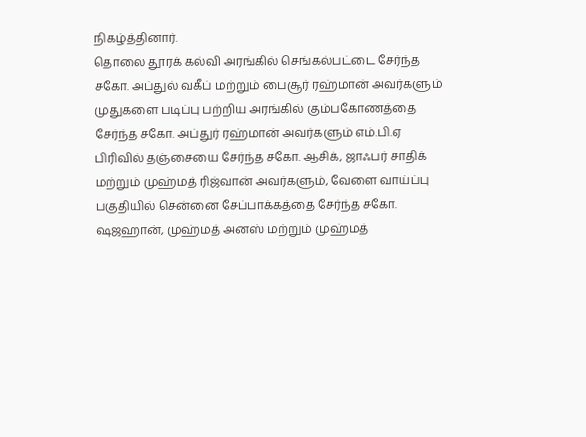நிகழ்த்தினார்.
தொலை தூரக் கல்வி அரங்கில் செங்கல்பட்டை சேர்ந்த சகோ. அப்துல் வகீப் மற்றும் பைசூர் ரஹ்மான் அவர்களும் முதுகளை படிப்பு பற்றிய அரங்கில் கும்பகோணத்தை சேர்ந்த சகோ. அப்துர் ரஹ்மான் அவர்களும் எம்.பி.ஏ பிரிவில் தஞ்சையை சேர்ந்த சகோ. ஆசிக், ஜாஃபர் சாதிக் மற்றும் முஹ்மத் ரிஜ்வான் அவர்களும், வேளை வாய்ப்பு பகுதியில் சென்னை சேப்பாக்கத்தை சேர்ந்த சகோ. ஷஜஹான், முஹ்மத் அனஸ் மற்றும் முஹ்மத்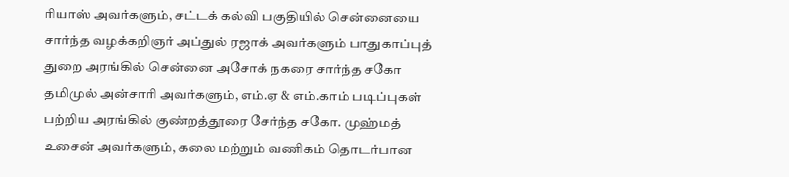ரியாஸ் அவர்களும், சட்டக் கல்வி பகுதியில் சென்னையை சார்ந்த வழக்கறிஞர் அப்துல் ரஜாக் அவர்களும் பாதுகாப்புத் துறை அரங்கில் சென்னை அசோக் நகரை சார்ந்த சகோ தமிமுல் அன்சாரி அவர்களும், எம்.ஏ & எம்.காம் படிப்புகள் பற்றிய அரங்கில் குண்றத்தூரை சேர்ந்த சகோ. முஹ்மத் உசைன் அவர்களும், கலை மற்றும் வணிகம் தொடர்பான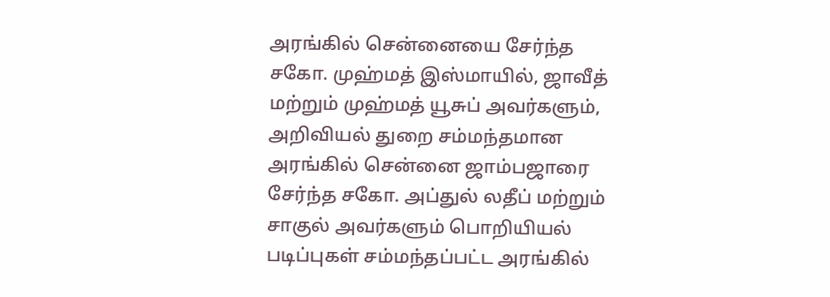அரங்கில் சென்னையை சேர்ந்த சகோ. முஹ்மத் இஸ்மாயில், ஜாவீத் மற்றும் முஹ்மத் யூசுப் அவர்களும், அறிவியல் துறை சம்மந்தமான அரங்கில் சென்னை ஜாம்பஜாரை சேர்ந்த சகோ. அப்துல் லதீப் மற்றும் சாகுல் அவர்களும் பொறியியல் படிப்புகள் சம்மந்தப்பட்ட அரங்கில்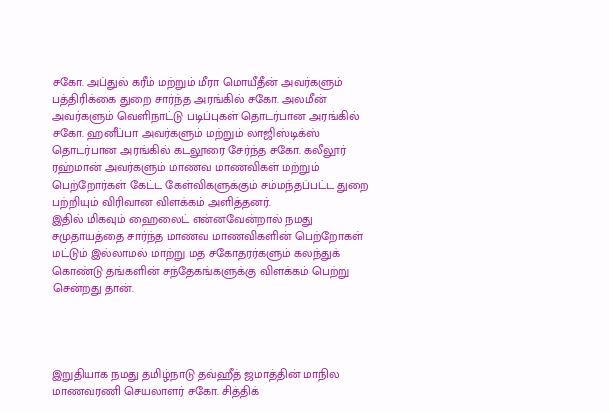சகோ. அப்துல் கரீம் மற்றும் மீரா மொயீதீன் அவர்களும் பத்திரிக்கை துறை சார்ந்த அரங்கில் சகோ. அலமீன் அவர்களும் வெளிநாட்டு படிப்புகள் தொடர்பான அரங்கில் சகோ. ஹனீப்பா அவர்களும் மற்றும் லாஜிஸ்டிக்ஸ் தொடர்பான அரங்கில் க‌டலூரை சேர்ந்த சகோ. கலீலூர் ரஹ்மான் அவர்களும் மாணவ மாணவிகள் மற்றும் பெற்றோர்கள் கேட்ட கேள்விகளுக்கும் சம்மந்தப்பட்ட துறை பற்றியும் விரிவான விளக்கம் அளித்தனர்.
இதில் மிகவும் ஹைலைட் என்னவேன்றால் நமது சமுதாயத்தை சார்ந்த மாணவ மாணவிகளின் பெற்றோகள் மட்டும் இல்லாமல் மாற்று மத சகோதரர்களும் கலந்துக் கொண்டு தங்களின் சந்தேகங்களுக்கு விளக்கம் பெற்று சென்றது தான்.




இறுதியாக நமது தமிழ்நாடு தவ்ஹீத் ஜமாத்தின் மாநில மாணவரணி செயலாளர் சகோ. சித்திக்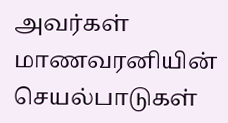அவர்கள் மாணவரனியின் செயல்பாடுகள்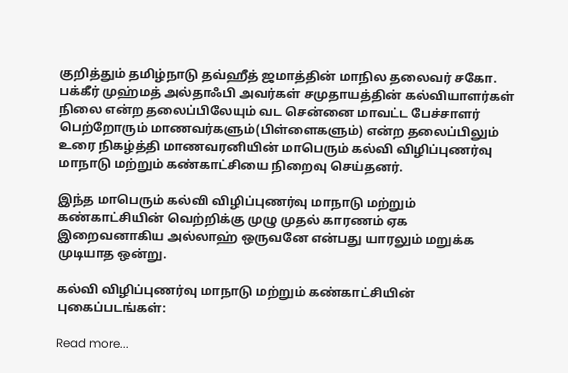குறித்தும் தமிழ்நாடு தவ்ஹீத் ஜமாத்தின் மாநில தலைவர் சகோ. பக்கீர் முஹ்மத் அல்தாஃபி அவர்கள் சமுதாயத்தின் கல்வியாளர்கள் நிலை என்ற தலைப்பிலேயும் வட சென்னை மாவட்ட பேச்சாளர் பெற்றோரும் மாணவர்களும்(பிள்ளைகளும்) என்ற தலைப்பிலும் உரை நிகழ்த்தி மாணவரனியின் மாபெரும் கல்வி விழிப்புணர்வு மாநாடு மற்றும் கண்காட்சியை நிறைவு செய்தனர்.

இந்த மாபெரும் கல்வி விழிப்புணர்வு மாநாடு மற்றும் கண்காட்சியின் வெற்றிக்கு முழு முதல் காரணம் ஏக இறைவனாகிய அல்லாஹ் ஒருவனே என்பது யாரலும் மறுக்க முடியாத ஒன்று.

கல்வி விழிப்புணர்வு மாநாடு மற்றும் கண்காட்சியின் புகைப்படங்கள்:

Read more...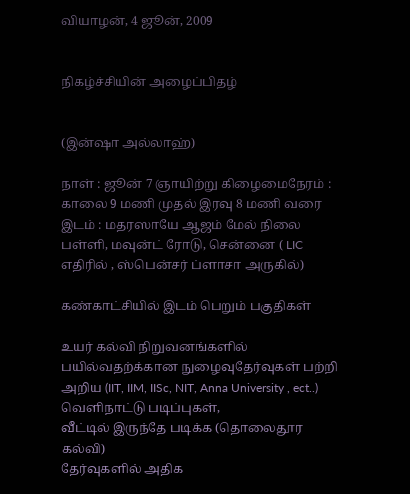வியாழன், 4 ஜூன், 2009


நிகழ்ச்சியின் அழைப்பிதழ்


(இன்ஷா அல்லாஹ்)

நாள் : ஜூன் 7 ஞாயிற்று கிழைமைநேரம் : காலை 9 மணி முதல் இரவு 8 மணி வரை
இடம் : மதரஸாயே ஆஜம் மேல் நிலை பள்ளி, மவுன்ட் ரோடு, சென்னை ( LIC எதிரில் , ஸ்பென்சர் ப்ளாசா அருகில்)

கண்காட்சியில் இடம் பெறும் பகுதிகள்

உயர் கல்வி நிறுவனங்களில் பயில்வதற்க்கான நுழைவுதேர்வுகள் பற்றி அறிய (IIT, IIM, IISc, NIT, Anna University , ect..)
வெளிநாட்டு படிப்புகள்,
வீட்டில் இருந்தே படிக்க (தொலைதூர கல்வி)
தேர்வுகளில் அதிக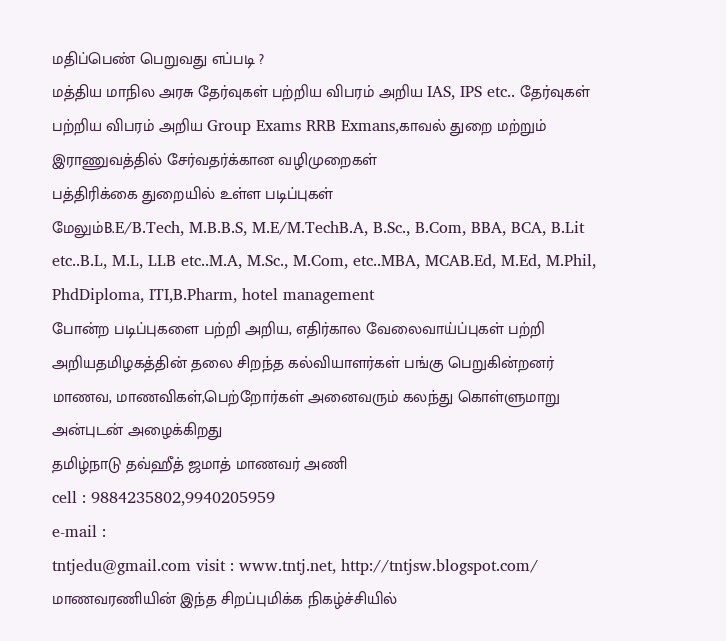மதிப்பெண் பெறுவது எப்படி ?
மத்திய மாநில அரசு தேர்வுகள் பற்றிய விபரம் அறிய IAS, IPS etc.. தேர்வுகள் பற்றிய விபரம் அறிய Group Exams RRB Exmans,காவல் துறை மற்றும் இராணுவத்தில் சேர்வதர்க்கான வழிமுறைகள்
பத்திரிக்கை துறையில் உள்ள படிப்புகள்
மேலும்B.E/B.Tech, M.B.B.S, M.E/M.TechB.A, B.Sc., B.Com, BBA, BCA, B.Lit etc..B.L, M.L, LLB etc..M.A, M.Sc., M.Com, etc..MBA, MCAB.Ed, M.Ed, M.Phil, PhdDiploma, ITI,B.Pharm, hotel management
போன்ற படிப்புகளை பற்றி அறிய, எதிர்கால வேலைவாய்ப்புகள் பற்றி அறியதமிழகத்தின் தலை சிறந்த கல்வியாளர்கள் பங்கு பெறுகின்றனர்
மாணவ, மாணவிகள்,பெற்றோர்கள் அனைவரும் கலந்து கொள்ளுமாறு
அன்புடன் அழைக்கிறது
தமிழ்நாடு தவ்ஹீத் ஜமாத் மாணவர் அணி
cell : 9884235802,9940205959
e-mail :
tntjedu@gmail.com visit : www.tntj.net, http://tntjsw.blogspot.com/
மாணவரணியின் இந்த சிறப்புமிக்க நிகழ்ச்சியில்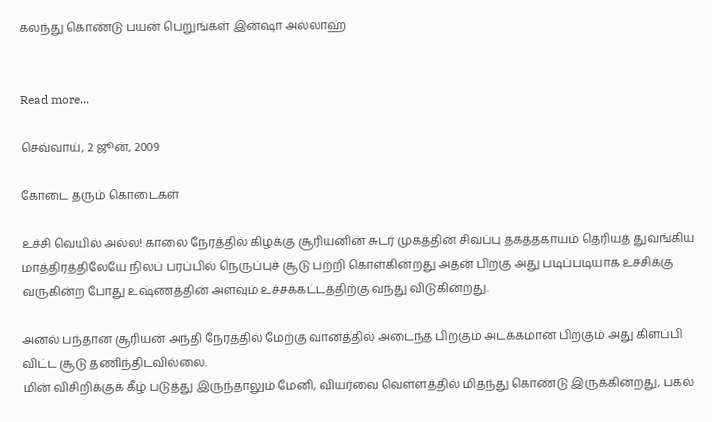கலந்து கொண்டு பயன் பெறுங்கள் இன்ஷா அல்லாஹ்


Read more...

செவ்வாய், 2 ஜூன், 2009

கோடை தரும் கொடைகள்

உச்சி வெயில் அல்ல! காலை நேரத்தில் கிழக்கு சூரியனின் சுடர் முகத்தின் சிவப்பு தகத்தகாயம் தெரியத் துவங்கிய மாத்திரத்திலேயே நிலப் பரப்பில் நெருப்புச் சூடு பற்றி கொள்கின்றது அதன் பிறகு அது படிப்படியாக உச்சிக்கு வருகின்ற போது உஷ்ணத்தின் அளவும் உச்சக்கட்டத்திற்கு வந்து விடுகின்றது.

அனல் பந்தான சூரியன் அந்தி நேரத்தில் மேற்கு வானத்தில் அடைந்த பிறகும் அடக்கமான பிறகும் அது கிளப்பி விட்ட சூடு தணிந்திடவில்லை.
மின் விசிறிக்குக் கீழ் படுத்து இருந்தாலும் மேனி, வியர்வை வெள்ளத்தில் மிதந்து கொண்டு இருக்கின்றது, பகல்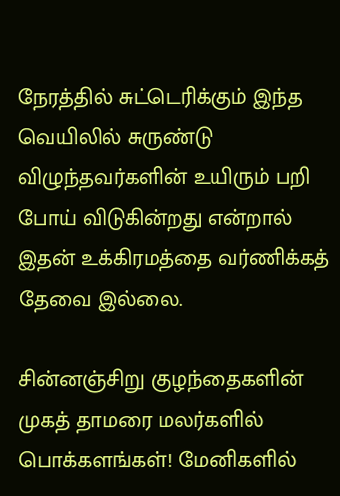நேரத்தில் சுட்டெரிக்கும் இந்த வெயிலில் சுருண்டு விழுந்தவர்களின் உயிரும் பறி போய் விடுகின்றது என்றால் இதன் உக்கிரமத்தை வர்ணிக்கத் தேவை இல்லை.

சின்னஞ்சிறு குழந்தைகளின் முகத் தாமரை மலர்களில் பொக்களங்கள்! மேனிகளில்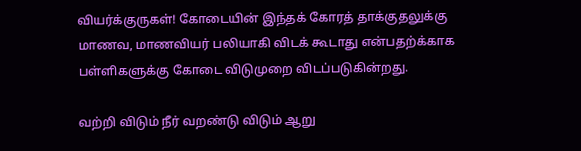வியர்க்குருகள்! கோடையின் இந்தக் கோரத் தாக்குதலுக்கு மாணவ, மாணவியர் பலியாகி விடக் கூடாது என்பதற்க்காக பள்ளிகளுக்கு கோடை விடுமுறை விடப்படுகின்றது.

வற்றி விடும் நீர் வறண்டு விடும் ஆறு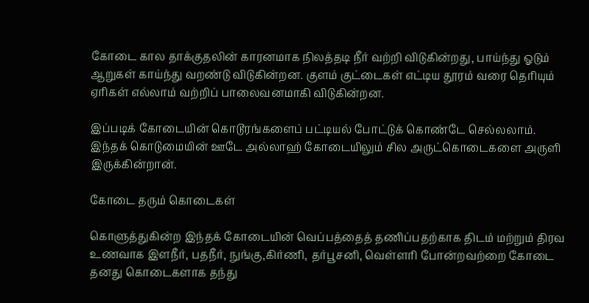கோடை கால தாக்குதலின் காரனமாக நிலத்தடி நீர் வற்றி விடுகின்றது, பாய்ந்து ஓடும் ஆறுகள் காய்ந்து வறண்டு விடுகின்றன. குளம் குட்டைகள் எட்டிய தூரம் வரை தெரியும் ஏரிகள் எல்லாம் வற்றிப் பாலைவனமாகி விடுகின்றன.

இப்படிக் கோடையின் கொடூரங்களைப் பட்டியல் போட்டுக் கொண்டே செல்லலாம். இந்தக் கொடுமையின் ஊடே அல்லாஹ் கோடையிலும் சில அருட்கொடைகளை அருளி இருக்கின்றான்.

கோடை தரும் கொடைகள்

கொளுத்துகின்ற இந்தக் கோடையின் வெப்பத்தைத் தணிப்பதற்காக திடம் மற்றும் திரவ உணவாக இளநீர், பதநீர், நுங்கு,கிர்ணி, தர்பூசனி, வெள்ளரி போன்றவற்றை கோடை தனது கொடைகளாக தந்து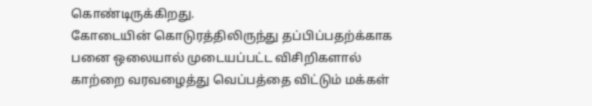கொண்டிருக்கிறது.
கோடையின் கொடுரத்திலிருந்து தப்பிப்பதற்க்காக பனை ஒலையால் முடையப்பட்ட விசிறிகளால் காற்றை வரவழைத்து வெப்பத்தை விட்டும் மக்கள்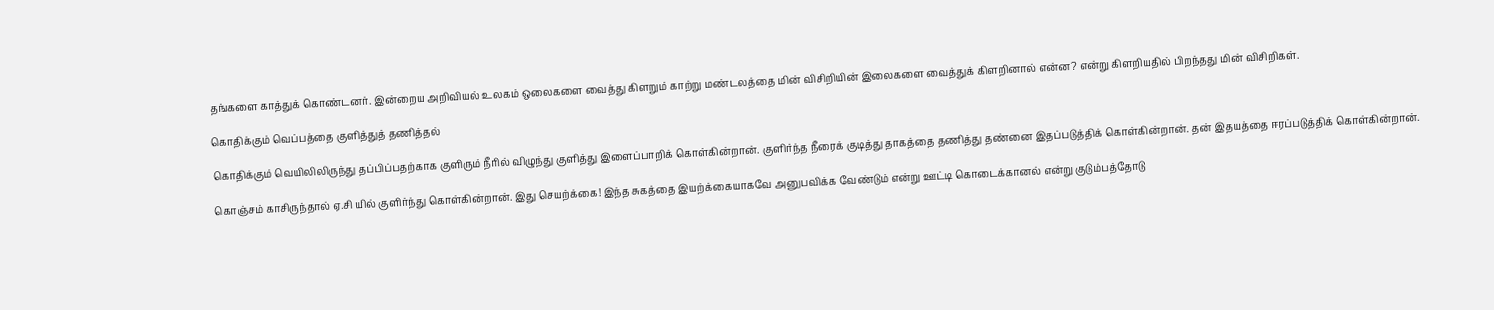தங்களை காத்துக் கொண்டனர். இன்றைய அறிவியல் உலகம் ஒலைகளை வைத்து கிளறும் காற்று மண்டலத்தை மின் விசிறியின் இலைகளை வைத்துக் கிளறினால் என்ன? என்று கிளறியதில் பிறந்தது மின் விசிறிகள்.

கொதிக்கும் வெப்பத்தை குளித்துத் தணித்தல்

கொதிக்கும் வெயிலிலிருந்து தப்பிப்பதற்காக குளிரும் நீரில் விழுந்து குளித்து இளைப்பாறிக் கொள்கின்றான். குளிர்ந்த நீரைக் குடித்து தாகத்தை தணித்து தண்னை இதப்படுத்திக் கொள்கின்றான். தன் இதயத்தை ஈரப்படுத்திக் கொள்கின்றான்.

கொஞ்சம் காசிருந்தால் ஏ.சி யில் குளிர்ந்து கொள்கின்றான். இது செயற்க்கை! இந்த சுகத்தை இயற்க்கையாகவே அனுபவிக்க வேண்டும் என்று ஊட்டி கொடைக்கானல் என்று குடும்பத்தோடு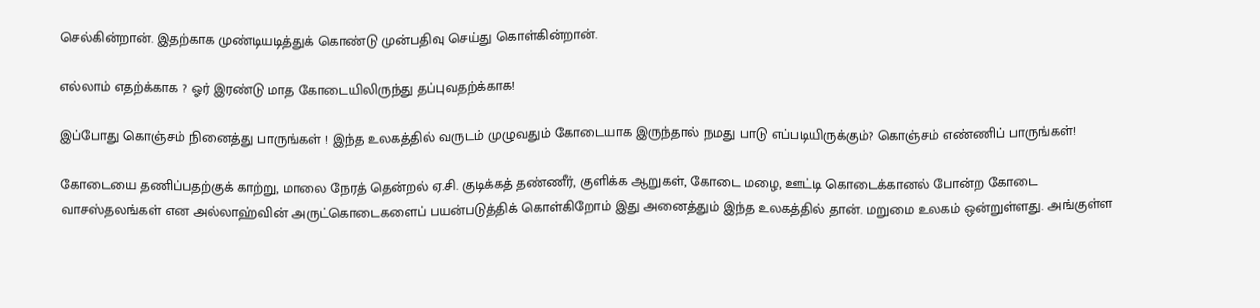செல்கின்றான். இதற்காக முண்டியடித்துக் கொண்டு முன்பதிவு செய்து கொள்கின்றான்.

எல்லாம் எதற்க்காக ? ஓர் இரண்டு மாத கோடையிலிருந்து தப்புவதற்க்காக!

இப்போது கொஞ்சம் நினைத்து பாருங்கள் ! இந்த உலகத்தில் வருடம் முழுவதும் கோடையாக இருந்தால் நமது பாடு எப்படியிருக்கும்? கொஞ்சம் எண்ணிப் பாருங்கள்!

கோடையை தணிப்பதற்குக் காற்று, மாலை நேரத் தென்றல் ஏ.சி. குடிக்கத் தண்ணீர், குளிக்க ஆறுகள், கோடை மழை, ஊட்டி கொடைக்கானல் போன்ற கோடை வாசஸ்தலங்கள் என அல்லாஹ்வின் அருட்கொடைகளைப் பயன்படுத்திக் கொள்கிறோம் இது அனைத்தும் இந்த உலகத்தில் தான். மறுமை உலகம் ஒன்றுள்ளது. அங்குள்ள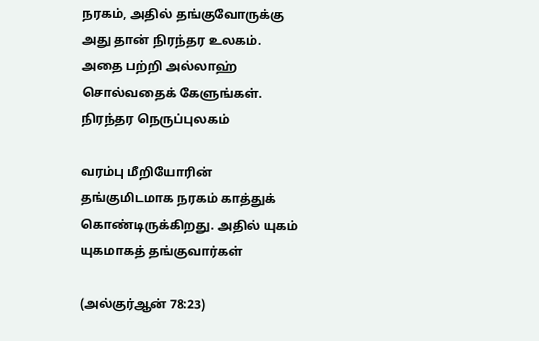நரகம், அதில் தங்குவோருக்கு அது தான் நிரந்தர உலகம். அதை பற்றி அல்லாஹ் சொல்வதைக் கேளுங்கள்.
நிரந்தர நெருப்புலகம்

வரம்பு மீறியோரின் தங்குமிடமாக நரகம் காத்துக் கொண்டிருக்கிறது. அதில் யுகம் யுகமாகத் தங்குவார்கள்

(அல்குர்ஆன் 78:23)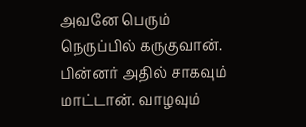அவனே பெரும் நெருப்பில் கருகுவான். பின்னர் அதில் சாகவும் மாட்டான். வாழவும்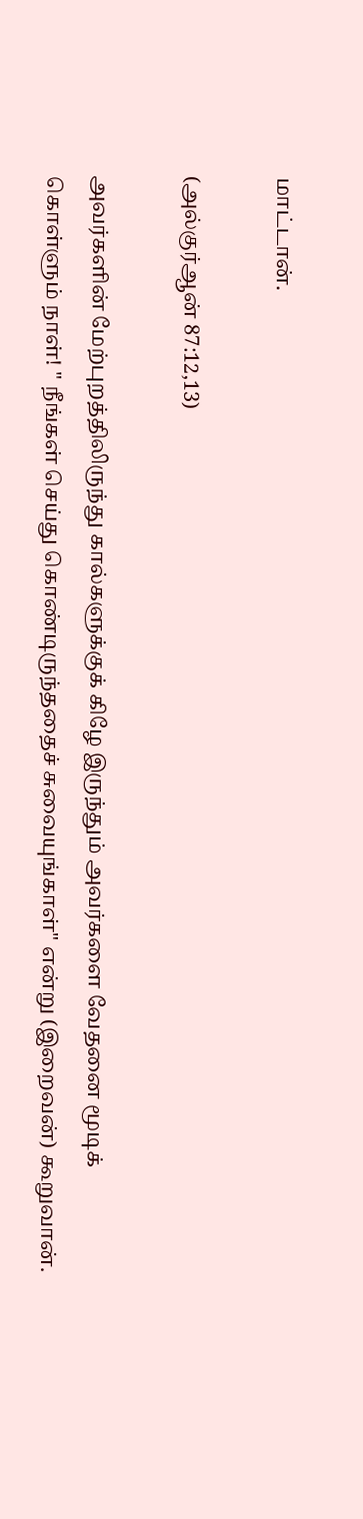மாட்டான்.

(அல்குர்ஆன் 87:12,13)

அவர்களின் மேற்புறத்திலிருந்து கால்களுக்குக் கிழே இருந்தும் அவர்களை வேதனை மூடிக் கொள்ளும் நாள்! " நீங்கள் செய்து கொண்டிருந்ததைச் சுவையுங்காள்" என்று (இறைவன்) கூறுவான்.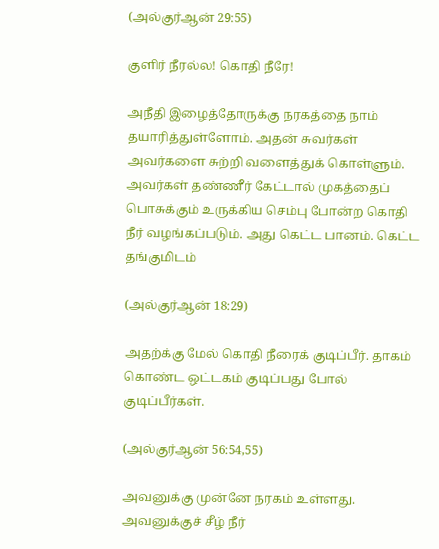(அல்குர்ஆன் 29:55)

குளிர் நீரல்ல! கொதி நீரே!

அநீதி இழைத்தோருக்கு நரகத்தை நாம் தயாரித்துள்ளோம். அதன் சுவர்கள் அவர்களை சுற்றி வளைத்துக் கொள்ளும். அவர்கள் தண்ணீர் கேட்டால் முகத்தைப் பொசுக்கும் உருக்கிய செம்பு போன்ற கொதி நீர் வழங்கப்படும். அது கெட்ட பானம். கெட்ட தங்குமிடம்

(அல்குர்ஆன் 18:29)

அதற்க்கு மேல் கொதி நீரைக் குடிப்பீர். தாகம் கொண்ட ஒட்டகம் குடிப்பது போல் குடிப்பீர்கள்.

(அல்குர்ஆன் 56:54,55)

அவனுக்கு முன்னே நரகம் உள்ளது. அவனுக்குச் சீழ் நீர்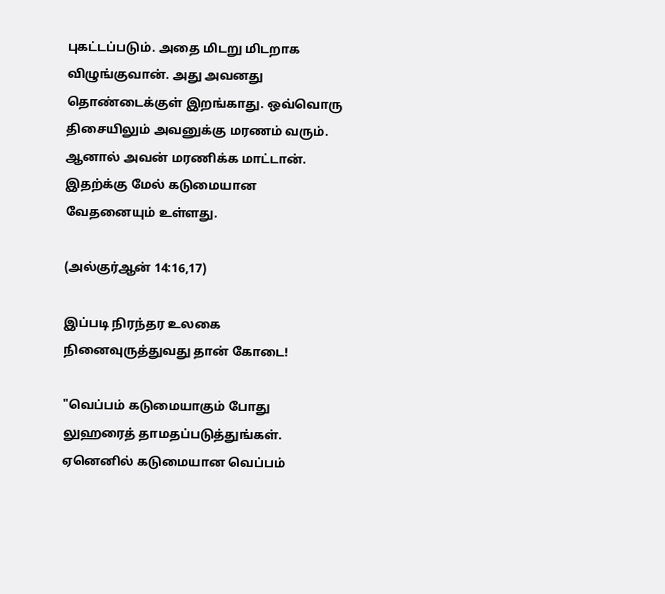புகட்டப்படும். அதை மிடறு மிடறாக விழுங்குவான். அது அவனது தொண்டைக்குள் இறங்காது. ஒவ்வொரு திசையிலும் அவனுக்கு மரணம் வரும். ஆனால் அவன் மரணிக்க மாட்டான். இதற்க்கு மேல் கடுமையான வேதனையும் உள்ளது.

(அல்குர்ஆன் 14:16,17)

இப்படி நிரந்தர உலகை நினைவுருத்துவது தான் கோடை!

"வெப்பம் கடுமையாகும் போது லுஹரைத் தாமதப்படுத்துங்கள். ஏனெனில் கடுமையான வெப்பம்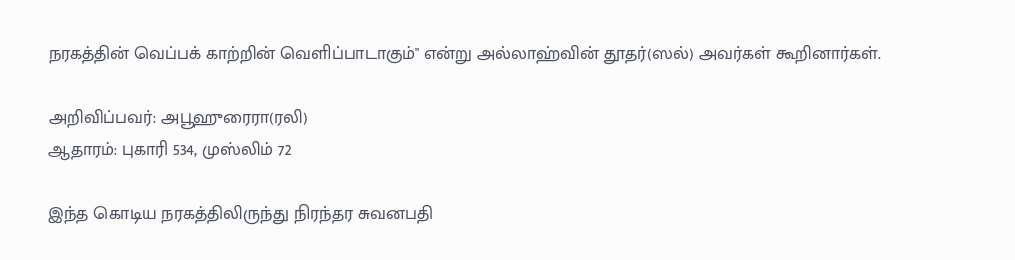நரகத்தின் வெப்பக் காற்றின் வெளிப்பாடாகும்" என்று அல்லாஹ்வின் தூதர்(ஸல்) அவர்கள் கூறினார்கள்.

அறிவிப்பவர்: அபூஹுரைரா(ரலி)
ஆதாரம்: புகாரி 534, முஸ்லிம் 72

இந்த கொடிய நரகத்திலிருந்து நிரந்தர சுவனபதி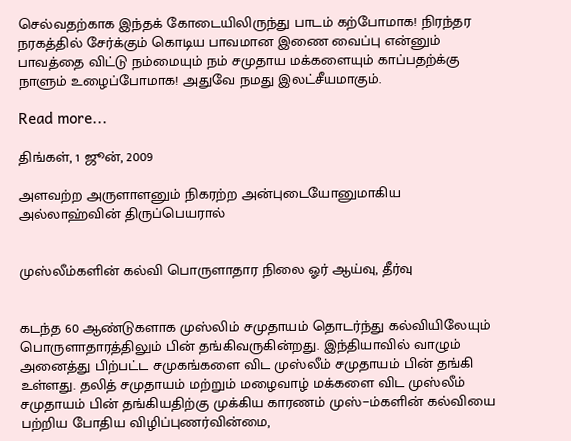செல்வதற்காக இந்தக் கோடையிலிருந்து பாடம் கற்போமாக! நிரந்தர நரகத்தில் சேர்க்கும் கொடிய பாவமான இணை வைப்பு என்னும் பாவத்தை விட்டு நம்மையும் நம் சமுதாய மக்களையும் காப்பதற்க்கு நாளும் உழைப்போமாக! அதுவே நமது இலட்சீயமாகும்.

Read more...

திங்கள், 1 ஜூன், 2009

அளவற்ற அருளாளனும் நிகரற்ற அன்புடையோனுமாகிய அல்லாஹ்வின் திருப்பெயரால்


முஸ்லீம்களின் கல்வி பொருளாதார நிலை ஓர் ஆய்வு, தீர்வு


கடந்த 60 ஆண்டுகளாக முஸ்லிம் சமுதாயம் தொடர்ந்து கல்வியிலேயும் பொருளாதாரத்திலும் பின் தங்கிவருகின்றது. இந்தியாவில் வாழும் அனைத்து பிற்பட்ட சமுகங்களை விட முஸ்லீம் சமுதாயம் பின் தங்கி உள்ளது. தலித் சமுதாயம் மற்றும் மழைவாழ் மக்களை விட முஸ்லீம் சமுதாயம் பின் தங்கியதிற்கு முக்கிய காரணம் முஸ்−ம்களின் கல்வியை பற்றிய போதிய விழிப்புணர்வின்மை,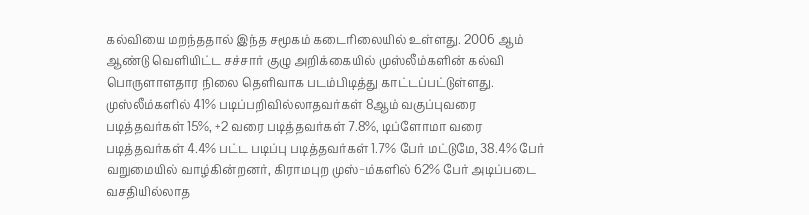கல்வியை மறந்ததால் இந்த சமூகம் கடைரிலையில் உள்ளது. 2006 ஆம் ஆண்டு வெளியிட்ட சச்சார் குழு அறிக்கையில் முஸ்லீம்களின் கல்வி பொருளாளதார நிலை தெளிவாக படம்பிடித்து காட்டப்பட்டுள்ளது. முஸ்லீம்களில் 41% படிப்பறிவில்லாதவர்கள் 8ஆம் வகுப்புவரை படித்தவர்கள் 15%, +2 வரை படித்தவர்கள் 7.8%, டிப்ளோமா வரை படித்தவர்கள் 4.4% பட்ட படிப்பு படித்தவர்கள் 1.7% பேர் மட்டுமே, 38.4% பேர் வறுமையில் வாழ்கின்றனர், கிராமபுற முஸ்−ம்களில் 62% பேர் அடிப்படை வசதியில்லாத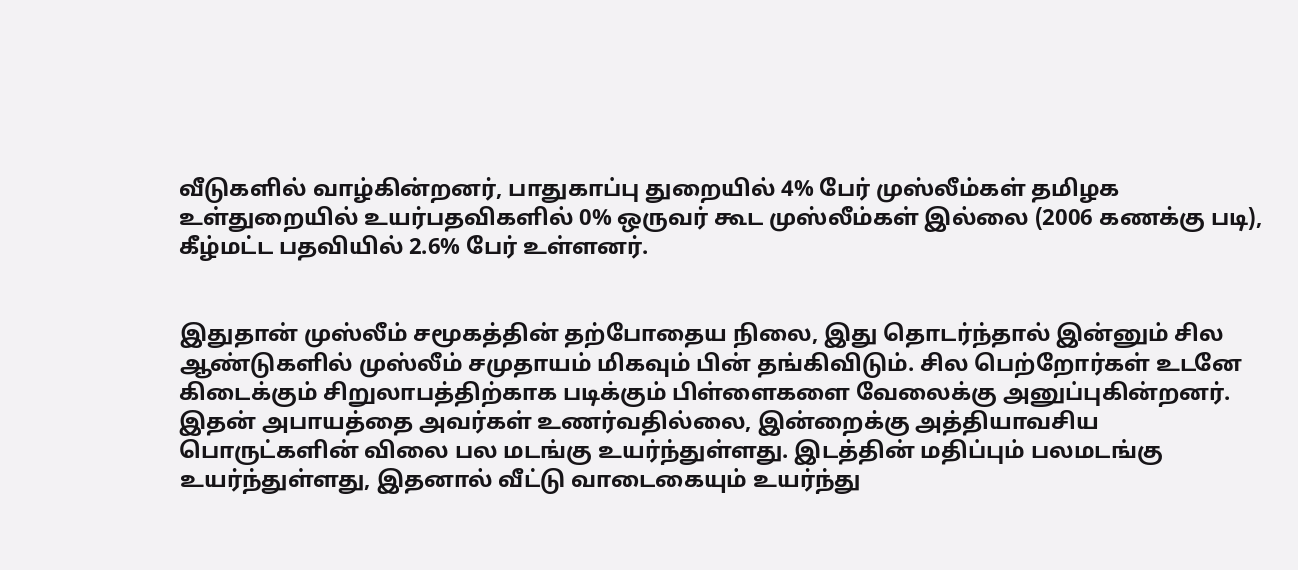வீடுகளில் வாழ்கின்றனர், பாதுகாப்பு துறையில் 4% பேர் முஸ்லீம்கள் தமிழக உள்துறையில் உயர்பதவிகளில் 0% ஒருவர் கூட முஸ்லீம்கள் இல்லை (2006 கணக்கு படி), கீழ்மட்ட பதவியில் 2.6% பேர் உள்ளனர்.


இதுதான் முஸ்லீம் சமூகத்தின் தற்போதைய நிலை, இது தொடர்ந்தால் இன்னும் சில ஆண்டுகளில் முஸ்லீம் சமுதாயம் மிகவும் பின் தங்கிவிடும். சில பெற்றோர்கள் உடனே கிடைக்கும் சிறுலாபத்திற்காக படிக்கும் பிள்ளைகளை வேலைக்கு அனுப்புகின்றனர். இதன் அபாயத்தை அவர்கள் உணர்வதில்லை, இன்றைக்கு அத்தியாவசிய பொருட்களின் விலை பல மடங்கு உயர்ந்துள்ளது. இடத்தின் மதிப்பும் பலமடங்கு உயர்ந்துள்ளது, இதனால் வீட்டு வாடைகையும் உயர்ந்து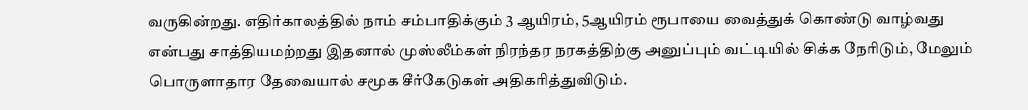வருகின்றது. எதிர்காலத்தில் நாம் சம்பாதிக்கும் 3 ஆயிரம், 5ஆயிரம் ரூபாயை வைத்துக் கொண்டு வாழ்வது என்பது சாத்தியமற்றது இதனால் முஸ்லீம்கள் நிரந்தர நரகத்திற்கு அனுப்பும் வட்டியில் சிக்க நேரிடும், மேலும் பொருளாதார தேவையால் சமூக சீர்கேடுகள் அதிகரித்துவிடும்.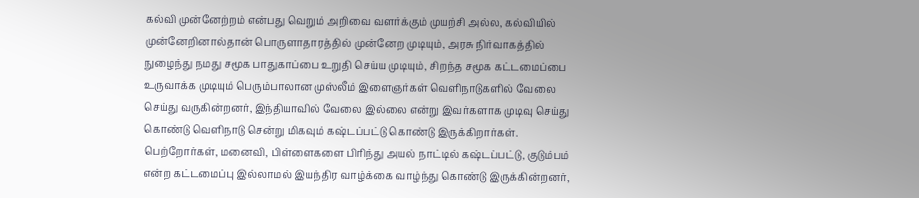கல்வி முன்னேற்றம் என்பது வெறும் அறிவை வளர்க்கும் முயற்சி அல்ல, கல்வியில் முன்னேறினால்தான் பொருளாதாரத்தில் முன்னேற முடியும், அரசு நிர்வாகத்தில் நுழைந்து நமது சமூக பாதுகாப்பை உறுதி செய்ய முடியும், சிறந்த சமூக கட்டமைப்பை உருவாக்க முடியும் பெரும்பாலான முஸ்லீம் இளைஞர்கள் வெளிநாடுகளில் வேலை செய்து வருகின்றனர், இந்தியாவில் வேலை இல்லை என்று இவர்களாக முடிவு செய்து கொண்டு வெளிநாடு சென்று மிகவும் கஷ்டப்பட்டு கொண்டு இருக்கிறார்கள். பெற்றோர்கள், மனைவி, பிள்ளைகளை பிரிந்து அயல் நாட்டில் கஷ்டப்பட்டு, குடும்பம் என்ற கட்டமைப்பு இல்லாமல் இயந்திர வாழ்க்கை வாழ்ந்து கொண்டு இருக்கின்றனர்,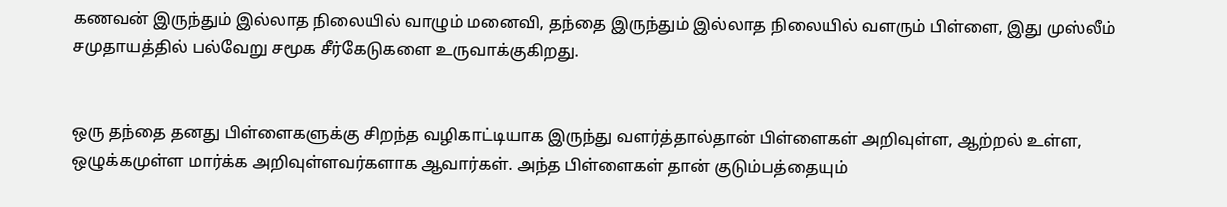கணவன் இருந்தும் இல்லாத நிலையில் வாழும் மனைவி, தந்தை இருந்தும் இல்லாத நிலையில் வளரும் பிள்ளை, இது முஸ்லீம் சமுதாயத்தில் பல்வேறு சமூக சீர்கேடுகளை உருவாக்குகிறது.


ஒரு தந்தை தனது பிள்ளைகளுக்கு சிறந்த வழிகாட்டியாக இருந்து வளர்த்தால்தான் பிள்ளைகள் அறிவுள்ள, ஆற்றல் உள்ள, ஒழுக்கமுள்ள மார்க்க அறிவுள்ளவர்களாக ஆவார்கள். அந்த பிள்ளைகள் தான் குடும்பத்தையும்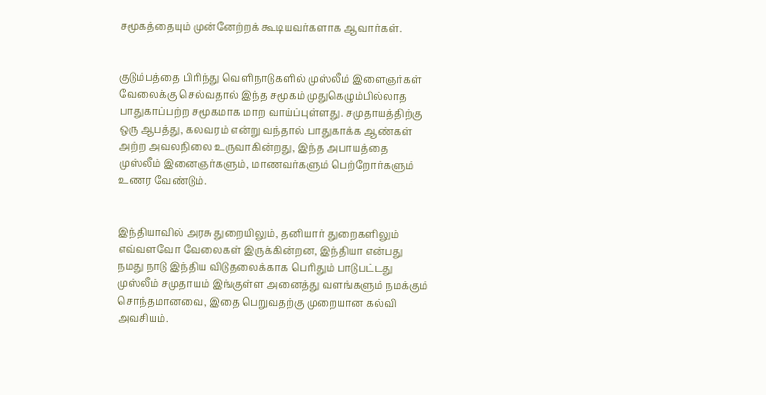சமூகத்தையும் முன்னேற்றக் கூடியவர்களாக ஆவார்கள்.


குடும்பத்தை பிரிந்து வெளிநாடுகளில் முஸ்லீம் இளைஞர்கள் வேலைக்கு செல்வதால் இந்த சமூகம் முதுகெழும்பில்லாத பாதுகாப்பற்ற சமூகமாக மாற வாய்ப்புள்ளது. சமுதாயத்திற்கு ஒரு ஆபத்து, கலவரம் என்று வந்தால் பாதுகாக்க ஆண்கள் அற்ற அவலநிலை உருவாகின்றது, இந்த அபாயத்தை முஸ்லீம் இனைஞர்களும், மாணவர்களும் பெற்றோர்களும் உணர வேண்டும்.


இந்தியாவில் அரசு துறையிலும், தனியார் துறைகளிலும் எவ்வளவோ வேலைகள் இருக்கின்றன, இந்தியா என்பது நமது நாடு இந்திய விடுதலைக்காக பெரிதும் பாடுபட்டது முஸ்லீம் சமுதாயம் இங்குள்ள அனைத்து வளங்களும் நமக்கும் சொந்தமானவை, இதை பெறுவதற்கு முறையான கல்வி அவசியம்.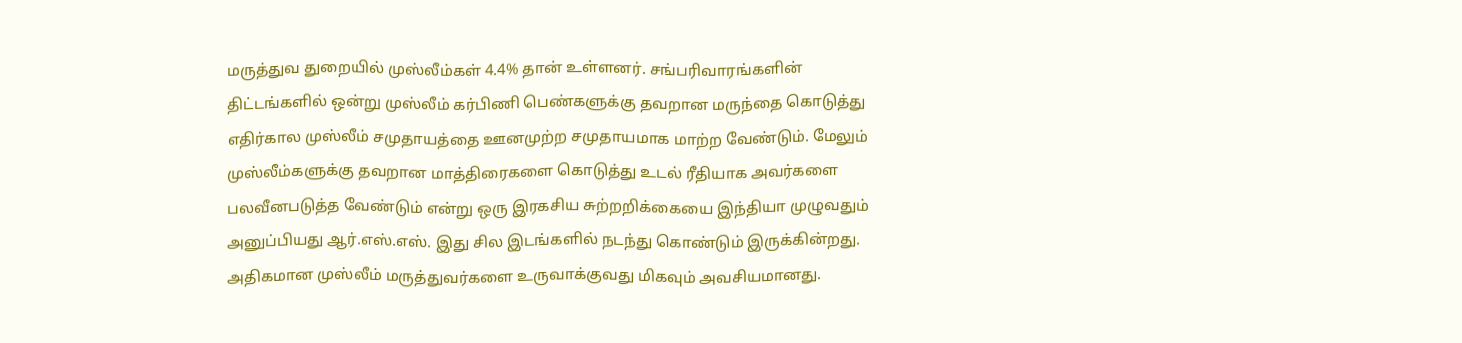மருத்துவ துறையில் முஸ்லீம்கள் 4.4% தான் உள்ளனர். சங்பரிவாரங்களின் திட்டங்களில் ஒன்று முஸ்லீம் கர்பிணி பெண்களுக்கு தவறான மருந்தை கொடுத்து எதிர்கால முஸ்லீம் சமுதாயத்தை ஊனமுற்ற சமுதாயமாக மாற்ற வேண்டும். மேலும் முஸ்லீம்களுக்கு தவறான மாத்திரைகளை கொடுத்து உடல் ரீதியாக அவர்களை பலவீனபடுத்த வேண்டும் என்று ஒரு இரகசிய சுற்றறிக்கையை இந்தியா முழுவதும் அனுப்பியது ஆர்.எஸ்.எஸ். இது சில இடங்களில் நடந்து கொண்டும் இருக்கின்றது. அதிகமான முஸ்லீம் மருத்துவர்களை உருவாக்குவது மிகவும் அவசியமானது.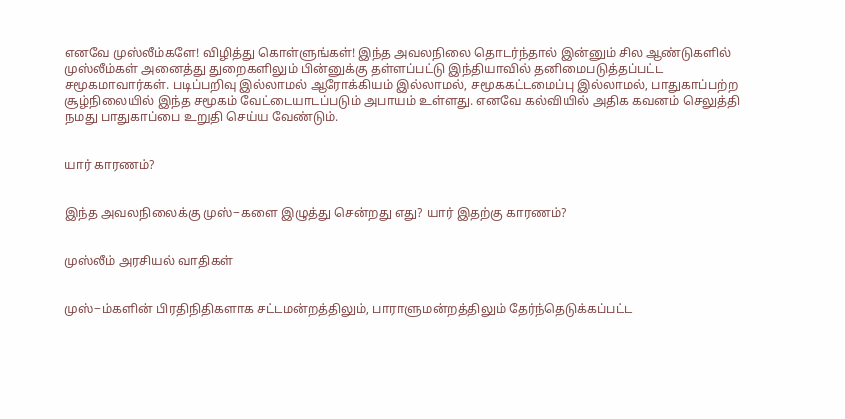எனவே முஸ்லீம்களே! விழித்து கொள்ளுங்கள்! இந்த அவலநிலை தொடர்ந்தால் இன்னும் சில ஆண்டுகளில் முஸ்லீம்கள் அனைத்து துறைகளிலும் பின்னுக்கு தள்ளப்பட்டு இந்தியாவில் தனிமைபடுத்தப்பட்ட சமூகமாவார்கள். படிப்பறிவு இல்லாமல் ஆரோக்கியம் இல்லாமல், சமூககட்டமைப்பு இல்லாமல், பாதுகாப்பற்ற சூழ்நிலையில் இந்த சமூகம் வேட்டையாடப்படும் அபாயம் உள்ளது. எனவே கல்வியில் அதிக கவனம் செலுத்தி நமது பாதுகாப்பை உறுதி செய்ய வேண்டும்.


யார் காரணம்?


இந்த அவலநிலைக்கு முஸ்−களை இழுத்து சென்றது எது? யார் இதற்கு காரணம்?


முஸ்லீம் அரசியல் வாதிகள்


முஸ்−ம்களின் பிரதிநிதிகளாக சட்டமன்றத்திலும், பாராளுமன்றத்திலும் தேர்ந்தெடுக்கப்பட்ட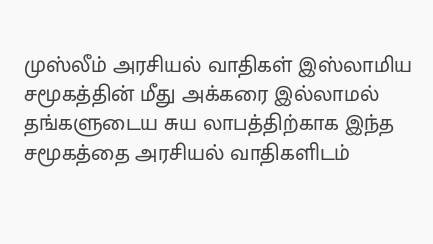முஸ்லீம் அரசியல் வாதிகள் இஸ்லாமிய சமூகத்தின் மீது அக்கரை இல்லாமல் தங்களுடைய சுய லாபத்திற்காக இந்த சமூகத்தை அரசியல் வாதிகளிடம்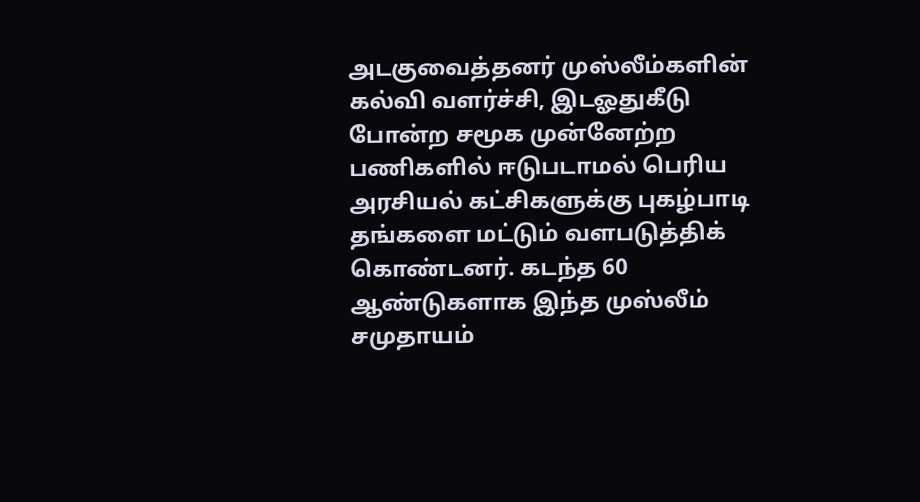அடகுவைத்தனர் முஸ்லீம்களின் கல்வி வளர்ச்சி, இடஓதுகீடு போன்ற சமூக முன்னேற்ற பணிகளில் ஈடுபடாமல் பெரிய அரசியல் கட்சிகளுக்கு புகழ்பாடி தங்களை மட்டும் வளபடுத்திக் கொண்டனர். கடந்த 60 ஆண்டுகளாக இந்த முஸ்லீம் சமுதாயம்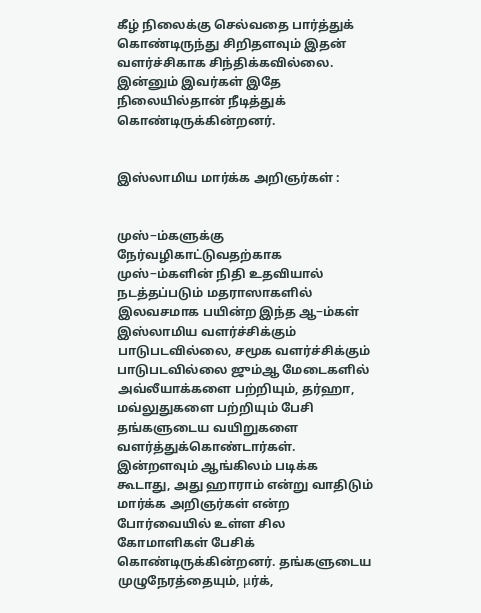கீழ் நிலைக்கு செல்வதை பார்த்துக் கொண்டிருந்து சிறிதளவும் இதன் வளர்ச்சிகாக சிந்திக்கவில்லை. இன்னும் இவர்கள் இதே நிலையில்தான் நீடித்துக் கொண்டிருக்கின்றனர்.


இஸ்லாமிய மார்க்க அறிஞர்கள் :


முஸ்−ம்களுக்கு நேர்வழிகாட்டுவதற்காக முஸ்−ம்களின் நிதி உதவியால் நடத்தப்படும் மதராஸாகளில் இலவசமாக பயின்ற இந்த ஆ−ம்கள் இஸ்லாமிய வளர்ச்சிக்கும் பாடுபடவில்லை, சமூக வளர்ச்சிக்கும் பாடுபடவில்லை ஜும்ஆ மேடைகளில் அவ்லீயாக்களை பற்றியும், தர்ஹா, மவ்லுதுகளை பற்றியும் பேசி தங்களுடைய வயிறுகளை வளர்த்துக்கொண்டார்கள். இன்றளவும் ஆங்கிலம் படிக்க கூடாது, அது ஹாராம் என்று வாதிடும் மார்க்க அறிஞர்கள் என்ற போர்வையில் உள்ள சில கோமாளிகள் பேசிக் கொண்டிருக்கின்றனர். தங்களுடைய முழுநேரத்தையும், μர்க்,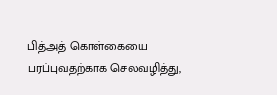பித்அத் கொள்கையை பரப்புவதற்காக செலவழித்து,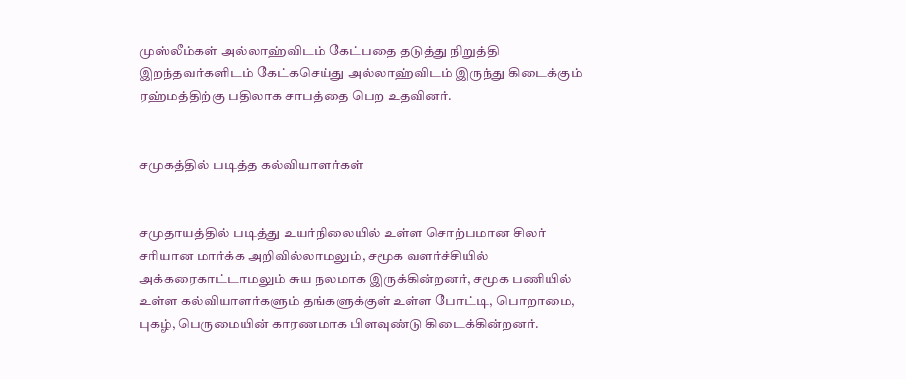முஸ்லீம்கள் அல்லாஹ்விடம் கேட்பதை தடுத்து நிறுத்தி இறந்தவர்களிடம் கேட்கசெய்து அல்லாஹ்விடம் இருந்து கிடைக்கும் ரஹ்மத்திற்கு பதிலாக சாபத்தை பெற உதவினர்.


சமுகத்தில் படித்த கல்வியாளர்கள்


சமுதாயத்தில் படித்து உயர்நிலையில் உள்ள சொற்பமான சிலர் சரியான மார்க்க அறிவில்லாமலும், சமூக வளர்ச்சியில் அக்கரைகாட்டாமலும் சுய நலமாக இருக்கின்றனர், சமூக பணியில் உள்ள கல்வியாளர்களும் தங்களுக்குள் உள்ள போட்டி, பொறாமை, புகழ், பெருமையின் காரணமாக பிளவுண்டு கிடைக்கின்றனர்.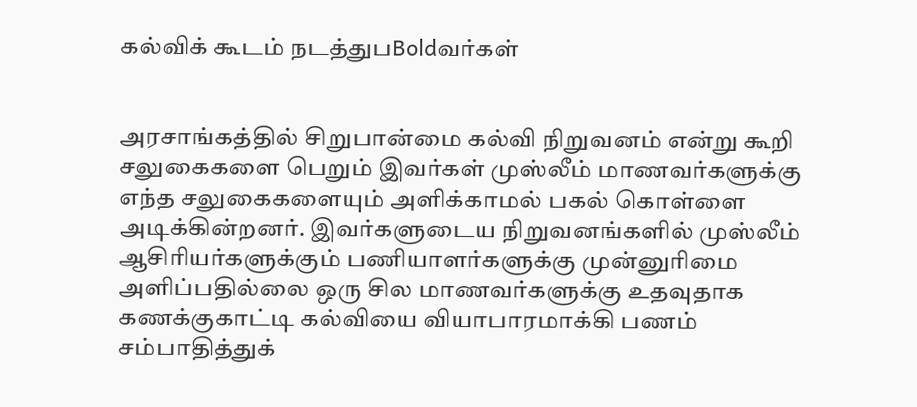கல்விக் கூடம் நடத்துபBoldவர்கள்


அரசாங்கத்தில் சிறுபான்மை கல்வி நிறுவனம் என்று கூறி சலுகைகளை பெறும் இவர்கள் முஸ்லீம் மாணவர்களுக்கு எந்த சலுகைகளையும் அளிக்காமல் பகல் கொள்ளை அடிக்கின்றனர். இவர்களுடைய நிறுவனங்களில் முஸ்லீம் ஆசிரியர்களுக்கும் பணியாளர்களுக்கு முன்னுரிமை அளிப்பதில்லை ஒரு சில மாணவர்களுக்கு உதவுதாக கணக்குகாட்டி கல்வியை வியாபாரமாக்கி பணம் சம்பாதித்துக்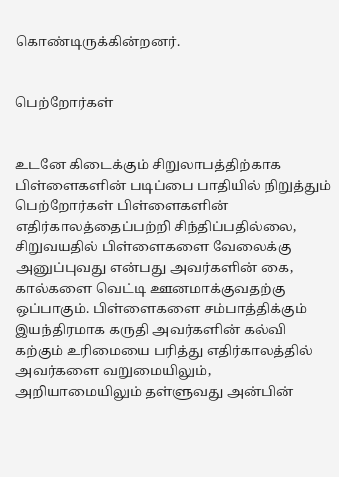கொண்டிருக்கின்றனர்.


பெற்றோர்கள்


உடனே கிடைக்கும் சிறுலாபத்திற்காக பிள்ளைகளின் படிப்பை பாதியில் நிறுத்தும் பெற்றோர்கள் பிள்ளைகளின் எதிர்காலத்தைப்பற்றி சிந்திப்பதில்லை, சிறுவயதில் பிள்ளைகளை வேலைக்கு அனுப்புவது என்பது அவர்களின் கை, கால்களை வெட்டி ஊனமாக்குவதற்கு ஒப்பாகும். பிள்ளைகளை சம்பாத்திக்கும் இயந்திரமாக கருதி அவர்களின் கல்வி கற்கும் உரிமையை பரித்து எதிர்காலத்தில் அவர்களை வறுமையிலும், அறியாமையிலும் தள்ளுவது அன்பின்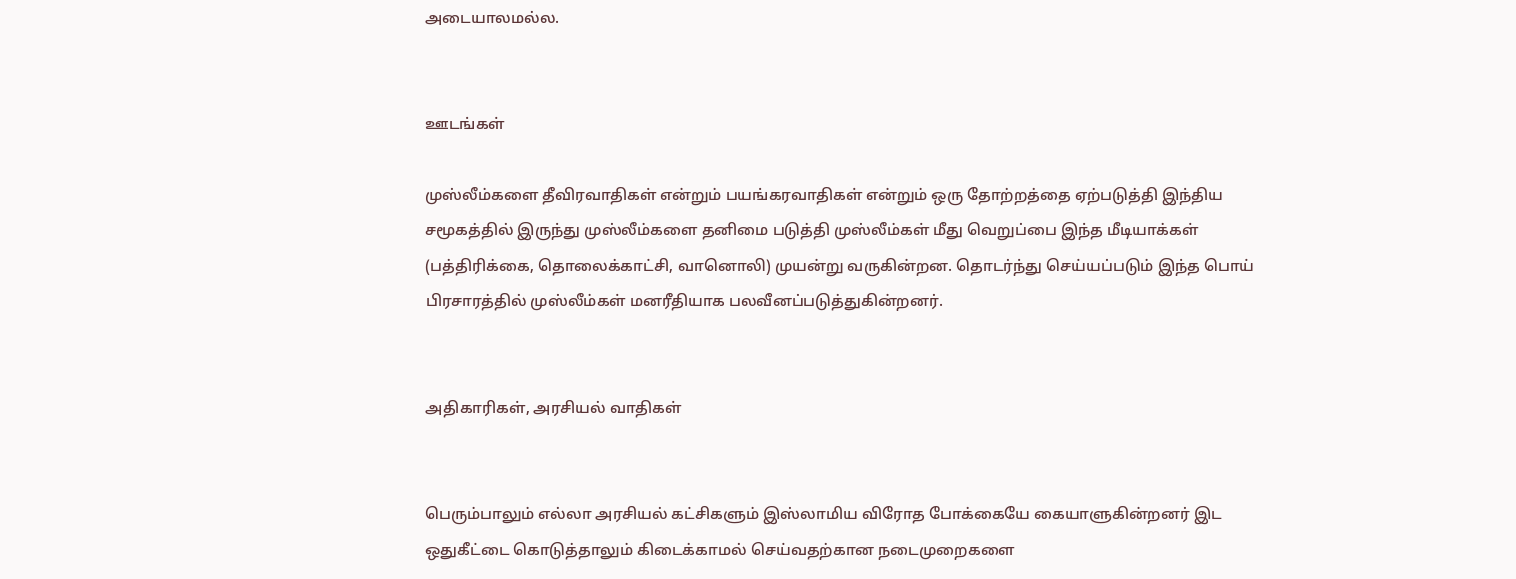அடையாலமல்ல.


ஊடங்கள்

முஸ்லீம்களை தீவிரவாதிகள் என்றும் பயங்கரவாதிகள் என்றும் ஒரு தோற்றத்தை ஏற்படுத்தி இந்திய சமூகத்தில் இருந்து முஸ்லீம்களை தனிமை படுத்தி முஸ்லீம்கள் மீது வெறுப்பை இந்த மீடியாக்கள் (பத்திரிக்கை, தொலைக்காட்சி, வானொலி) முயன்று வருகின்றன. தொடர்ந்து செய்யப்படும் இந்த பொய் பிரசாரத்தில் முஸ்லீம்கள் மனரீதியாக பலவீனப்படுத்துகின்றனர்.


அதிகாரிகள், அரசியல் வாதிகள்


பெரும்பாலும் எல்லா அரசியல் கட்சிகளும் இஸ்லாமிய விரோத போக்கையே கையாளுகின்றனர் இட ஒதுகீட்டை கொடுத்தாலும் கிடைக்காமல் செய்வதற்கான நடைமுறைகளை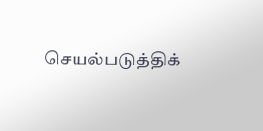செயல்படுத்திக்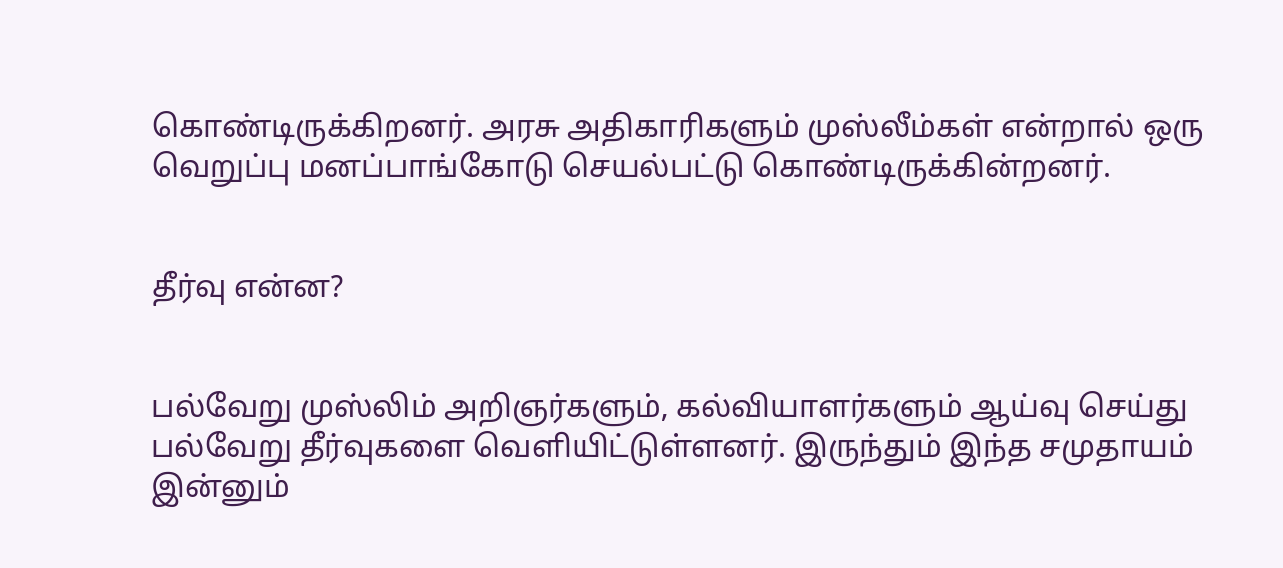கொண்டிருக்கிறனர். அரசு அதிகாரிகளும் முஸ்லீம்கள் என்றால் ஒரு வெறுப்பு மனப்பாங்கோடு செயல்பட்டு கொண்டிருக்கின்றனர்.


தீர்வு என்ன?


பல்வேறு முஸ்லிம் அறிஞர்களும், கல்வியாளர்களும் ஆய்வு செய்து பல்வேறு தீர்வுகளை வெளியிட்டுள்ளனர். இருந்தும் இந்த சமுதாயம் இன்னும்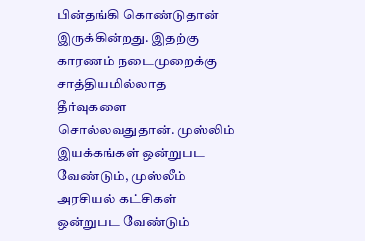பின்தங்கி கொண்டுதான் இருக்கின்றது. இதற்கு காரணம் நடைமுறைக்கு சாத்தியமில்லாத தீர்வுகளை சொல்லவதுதான். முஸ்லிம் இயக்கங்கள் ஒன்றுபட வேண்டும், முஸ்லீம் அரசியல் கட்சிகள் ஒன்றுபட வேண்டும்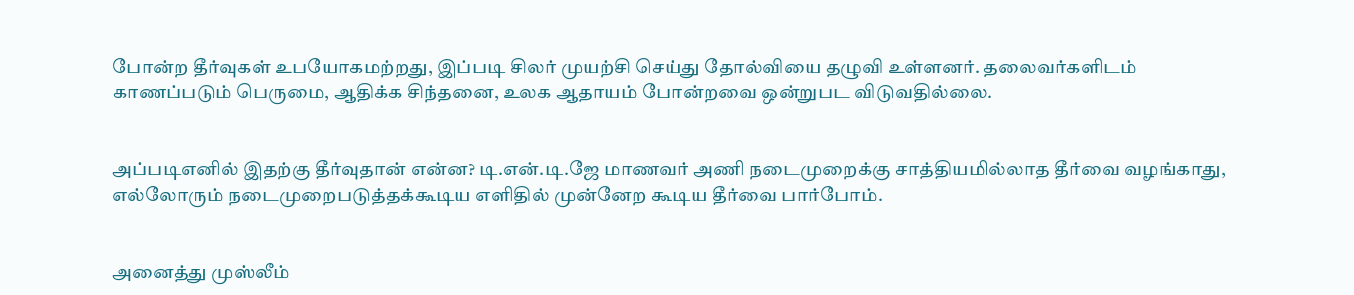போன்ற தீர்வுகள் உபயோகமற்றது, இப்படி சிலர் முயற்சி செய்து தோல்வியை தழுவி உள்ளனர். தலைவர்களிடம் காணப்படும் பெருமை, ஆதிக்க சிந்தனை, உலக ஆதாயம் போன்றவை ஒன்றுபட விடுவதில்லை.


அப்படிஎனில் இதற்கு தீர்வுதான் என்ன? டி.என்.டி.ஜே மாணவர் அணி நடைமுறைக்கு சாத்தியமில்லாத தீர்வை வழங்காது, எல்லோரும் நடைமுறைபடுத்தக்கூடிய எளிதில் முன்னேற கூடிய தீர்வை பார்போம்.


அனைத்து முஸ்லீம்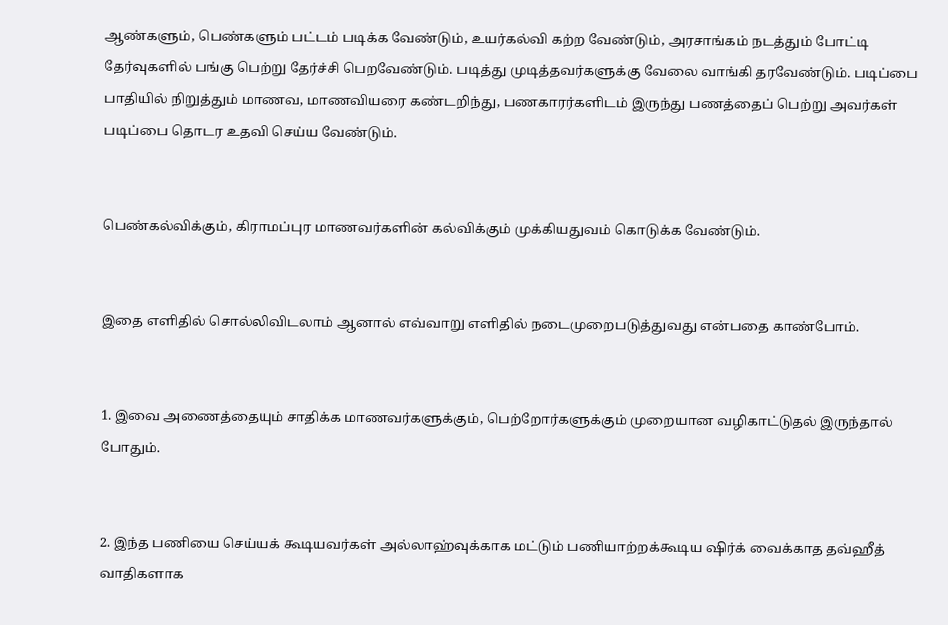ஆண்களும், பெண்களும் பட்டம் படிக்க வேண்டும், உயர்கல்வி கற்ற வேண்டும், அரசாங்கம் நடத்தும் போட்டி தேர்வுகளில் பங்கு பெற்று தேர்ச்சி பெறவேண்டும். படித்து முடித்தவர்களுக்கு வேலை வாங்கி தரவேண்டும். படிப்பை பாதியில் நிறுத்தும் மாணவ, மாணவியரை கண்டறிந்து, பணகாரர்களிடம் இருந்து பணத்தைப் பெற்று அவர்கள் படிப்பை தொடர உதவி செய்ய வேண்டும்.


பெண்கல்விக்கும், கிராமப்புர மாணவர்களின் கல்விக்கும் முக்கியதுவம் கொடுக்க வேண்டும்.


இதை எளிதில் சொல்லிவிடலாம் ஆனால் எவ்வாறு எளிதில் நடைமுறைபடுத்துவது என்பதை காண்போம்.


1. இவை அணைத்தையும் சாதிக்க மாணவர்களுக்கும், பெற்றோர்களுக்கும் முறையான வழிகாட்டுதல் இருந்தால் போதும்.


2. இந்த பணியை செய்யக் கூடியவர்கள் அல்லாஹ்வுக்காக மட்டும் பணியாற்றக்கூடிய ஷிர்க் வைக்காத தவ்ஹீத் வாதிகளாக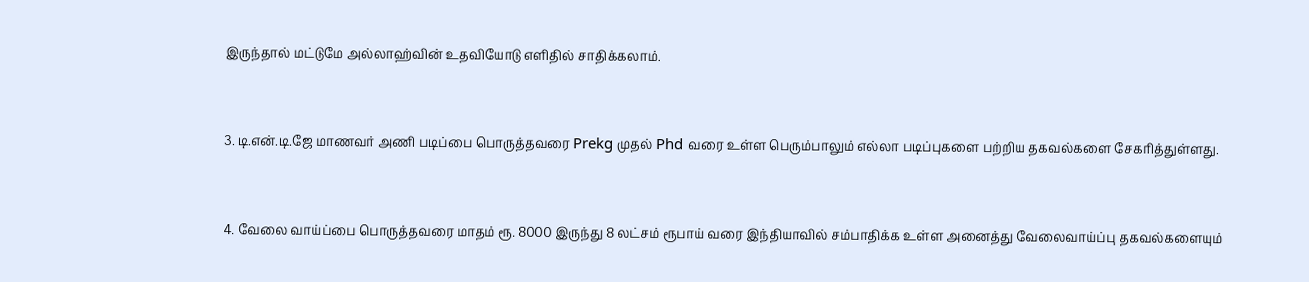இருந்தால் மட்டுமே அல்லாஹ்வின் உதவியோடு எளிதில் சாதிக்கலாம்.


3. டி.என்.டி.ஜே மாணவர் அணி படிப்பை பொருத்தவரை Prekg முதல் Phd வரை உள்ள பெரும்பாலும் எல்லா படிப்புகளை பற்றிய தகவல்களை சேகரித்துள்ளது.


4. வேலை வாய்ப்பை பொருத்தவரை மாதம் ரூ. 8000 இருந்து 8 லட்சம் ரூபாய் வரை இந்தியாவில் சம்பாதிக்க உள்ள அனைத்து வேலைவாய்ப்பு தகவல்களையும்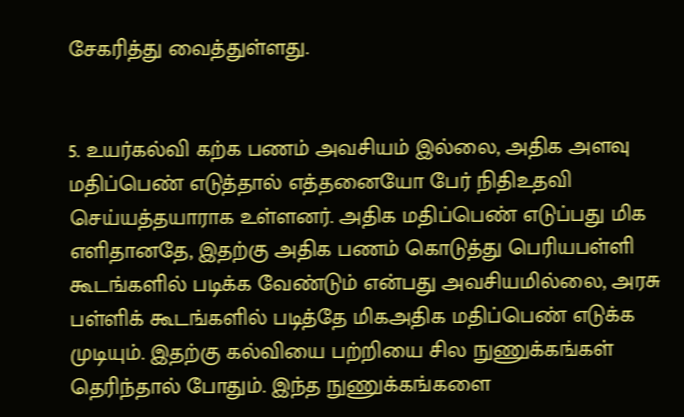சேகரித்து வைத்துள்ளது.


5. உயர்கல்வி கற்க பணம் அவசியம் இல்லை, அதிக அளவு மதிப்பெண் எடுத்தால் எத்தனையோ பேர் நிதிஉதவி செய்யத்தயாராக உள்ளனர். அதிக மதிப்பெண் எடுப்பது மிக எளிதானதே, இதற்கு அதிக பணம் கொடுத்து பெரியபள்ளி கூடங்களில் படிக்க வேண்டும் என்பது அவசியமில்லை, அரசு பள்ளிக் கூடங்களில் படித்தே மிகஅதிக மதிப்பெண் எடுக்க முடியும். இதற்கு கல்வியை பற்றியை சில நுணுக்கங்கள் தெரிந்தால் போதும். இந்த நுணுக்கங்களை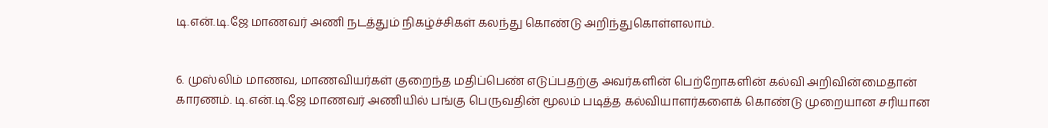டி.என்.டி.ஜே மாணவர் அணி நடத்தும் நிகழ்ச்சிகள் கலந்து கொண்டு அறிந்துகொள்ளலாம்.


6. முஸ்லிம் மாணவ, மாணவியர்கள் குறைந்த மதிப்பெண் எடுப்பதற்கு அவர்களின் பெற்றோகளின் கல்வி அறிவின்மைதான் காரணம். டி.என்.டி.ஜே மாணவர் அணியில் பங்கு பெருவதின் மூலம் படித்த கல்வியாளர்களைக் கொண்டு முறையான சரியான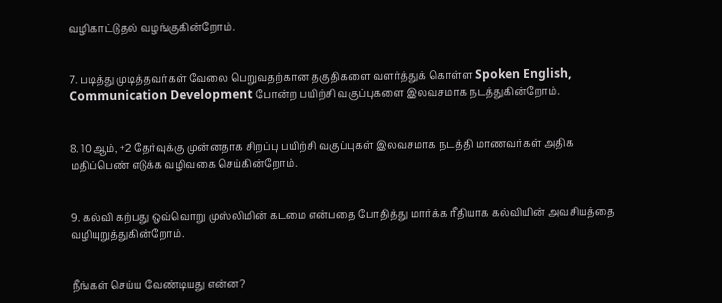வழிகாட்டுதல் வழங்குகின்றோம்.


7. படித்து முடித்தவர்கள் வேலை பெறுவதற்கான தகுதிகளை வளர்த்துக் கொள்ள Spoken English, Communication Development போன்ற பயிற்சி வகுப்புகளை இலவசமாக நடத்துகின்றோம்.


8. 10ஆம், +2 தேர்வுக்கு முன்னதாக சிறப்பு பயிற்சி வகுப்புகள் இலவசமாக நடத்தி மாணவர்கள் அதிக மதிப்பெண் எடுக்க வழிவகை செய்கின்றோம்.


9. கல்வி கற்பது ஒவ்வொறு முஸ்லிமின் கடமை என்பதை போதித்து மார்க்க ரீதியாக கல்வியின் அவசியத்தை வழியுறுத்துகின்றோம்.


நீங்கள் செய்ய வேண்டியது என்ன?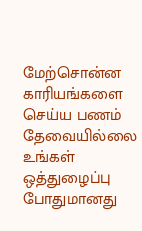மேற்சொன்ன காரியங்களை செய்ய பணம் தேவையில்லை உங்கள் ஒத்துழைப்பு போதுமானது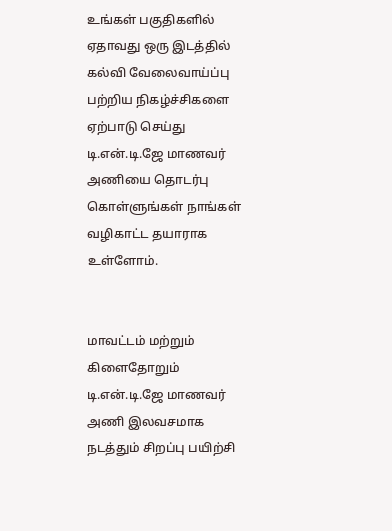உங்கள் பகுதிகளில் ஏதாவது ஒரு இடத்தில் கல்வி வேலைவாய்ப்பு பற்றிய நிகழ்ச்சிகளை ஏற்பாடு செய்து டி.என்.டி.ஜே மாணவர் அணியை தொடர்பு கொள்ளுங்கள் நாங்கள் வழிகாட்ட தயாராக உள்ளோம்.


மாவட்டம் மற்றும் கிளைதோறும் டி.என்.டி.ஜே மாணவர் அணி இலவசமாக நடத்தும் சிறப்பு பயிற்சி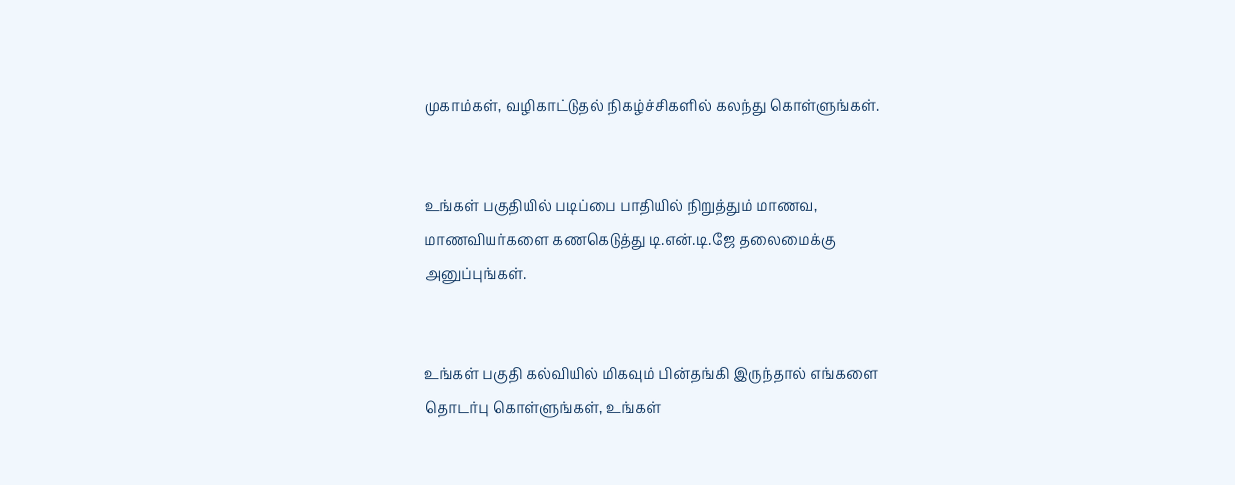முகாம்கள், வழிகாட்டுதல் நிகழ்ச்சிகளில் கலந்து கொள்ளுங்கள்.


உங்கள் பகுதியில் படிப்பை பாதியில் நிறுத்தும் மாணவ, மாணவியர்களை கணகெடுத்து டி.என்.டி.ஜே தலைமைக்கு அனுப்புங்கள்.


உங்கள் பகுதி கல்வியில் மிகவும் பின்தங்கி இருந்தால் எங்களை தொடர்பு கொள்ளுங்கள், உங்கள்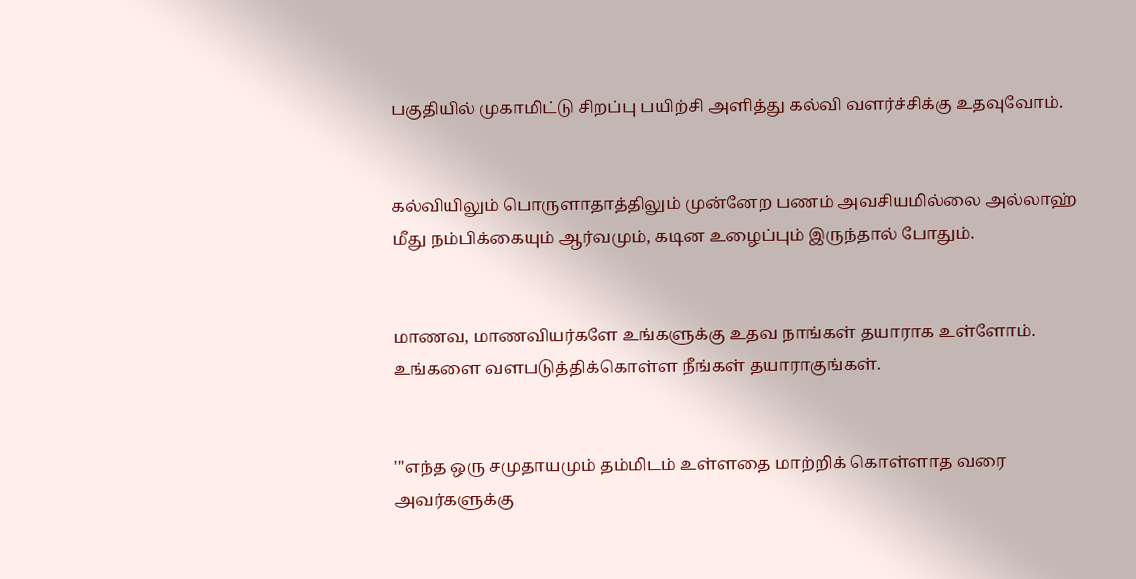பகுதியில் முகாமிட்டு சிறப்பு பயிற்சி அளித்து கல்வி வளர்ச்சிக்கு உதவுவோம்.


கல்வியிலும் பொருளாதாத்திலும் முன்னேற பணம் அவசியமில்லை அல்லாஹ் மீது நம்பிக்கையும் ஆர்வமும், கடின உழைப்பும் இருந்தால் போதும்.


மாணவ, மாணவியர்களே உங்களுக்கு உதவ நாங்கள் தயாராக உள்ளோம். உங்களை வளபடுத்திக்கொள்ள நீங்கள் தயாராகுங்கள்.


'''எந்த ஒரு சமுதாயமும் தம்மிடம் உள்ளதை மாற்றிக் கொள்ளாத வரை அவர்களுக்கு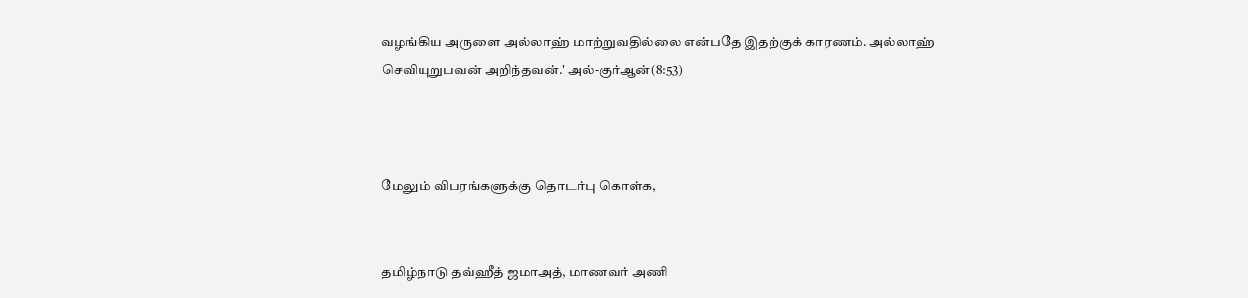வழங்கிய அருளை அல்லாஹ் மாற்றுவதில்லை என்பதே இதற்குக் காரணம். அல்லாஹ் செவியுறுபவன் அறிந்தவன்.' அல்-குர்ஆன்(8:53)



மேலும் விபரங்களுக்கு தொடர்பு கொள்க,


தமிழ்நாடு தவ்ஹீத் ஜமாஅத், மாணவர் அணி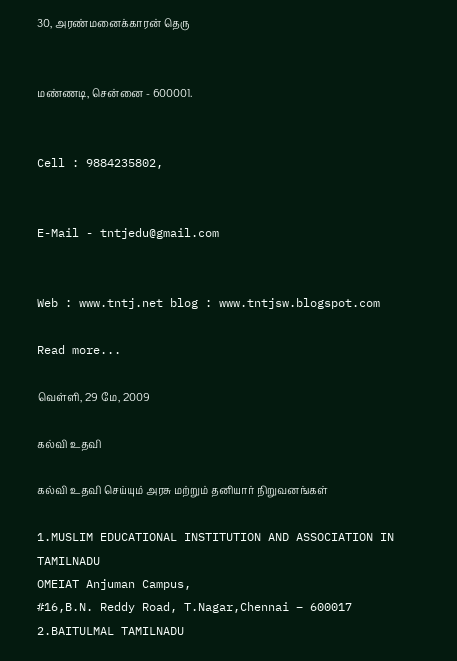30, அரண்மனைக்காரன் தெரு


மண்ணடி, சென்னை - 600001.


Cell : 9884235802,


E-Mail - tntjedu@gmail.com


Web : www.tntj.net blog : www.tntjsw.blogspot.com

Read more...

வெள்ளி, 29 மே, 2009

கல்வி உதவி

கல்வி உதவி செய்யும் அரசு மற்றும் தனியார் நிறுவனங்கள்

1.MUSLIM EDUCATIONAL INSTITUTION AND ASSOCIATION IN TAMILNADU
OMEIAT Anjuman Campus,
#16,B.N. Reddy Road, T.Nagar,Chennai – 600017
2.BAITULMAL TAMILNADU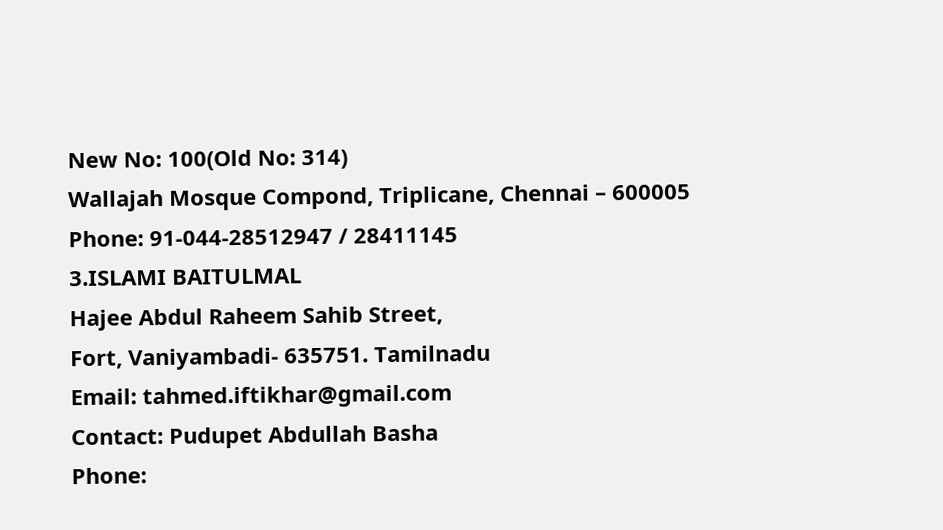New No: 100(Old No: 314)
Wallajah Mosque Compond, Triplicane, Chennai – 600005
Phone: 91-044-28512947 / 28411145
3.ISLAMI BAITULMAL
Hajee Abdul Raheem Sahib Street,
Fort, Vaniyambadi- 635751. Tamilnadu
Email: tahmed.iftikhar@gmail.com
Contact: Pudupet Abdullah Basha
Phone: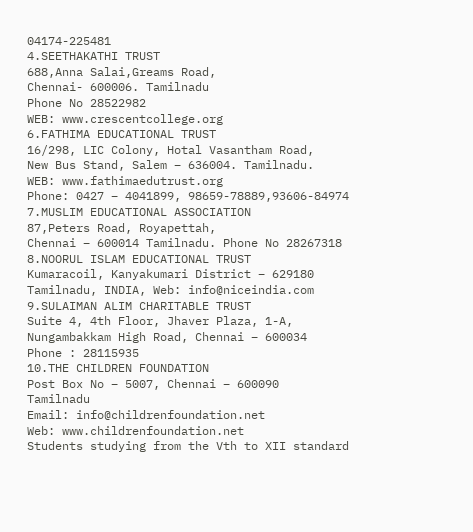04174-225481
4.SEETHAKATHI TRUST
688,Anna Salai,Greams Road,
Chennai- 600006. Tamilnadu
Phone No 28522982
WEB: www.crescentcollege.org
6.FATHIMA EDUCATIONAL TRUST
16/298, LIC Colony, Hotal Vasantham Road,
New Bus Stand, Salem – 636004. Tamilnadu.
WEB: www.fathimaedutrust.org
Phone: 0427 – 4041899, 98659-78889,93606-84974
7.MUSLIM EDUCATIONAL ASSOCIATION
87,Peters Road, Royapettah,
Chennai – 600014 Tamilnadu. Phone No 28267318
8.NOORUL ISLAM EDUCATIONAL TRUST
Kumaracoil, Kanyakumari District – 629180
Tamilnadu, INDIA, Web: info@niceindia.com
9.SULAIMAN ALIM CHARITABLE TRUST
Suite 4, 4th Floor, Jhaver Plaza, 1-A,
Nungambakkam High Road, Chennai – 600034
Phone : 28115935
10.THE CHILDREN FOUNDATION
Post Box No – 5007, Chennai – 600090
Tamilnadu
Email: info@childrenfoundation.net
Web: www.childrenfoundation.net
Students studying from the Vth to XII standard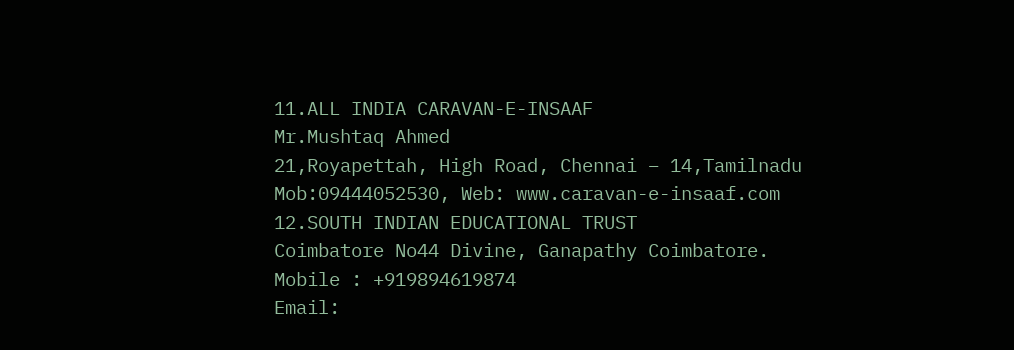11.ALL INDIA CARAVAN-E-INSAAF
Mr.Mushtaq Ahmed
21,Royapettah, High Road, Chennai – 14,Tamilnadu
Mob:09444052530, Web: www.caravan-e-insaaf.com
12.SOUTH INDIAN EDUCATIONAL TRUST
Coimbatore No44 Divine, Ganapathy Coimbatore.
Mobile : +919894619874
Email: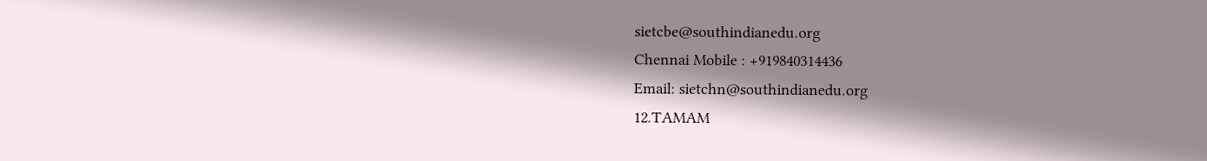sietcbe@southindianedu.org
Chennai Mobile : +919840314436
Email: sietchn@southindianedu.org
12.TAMAM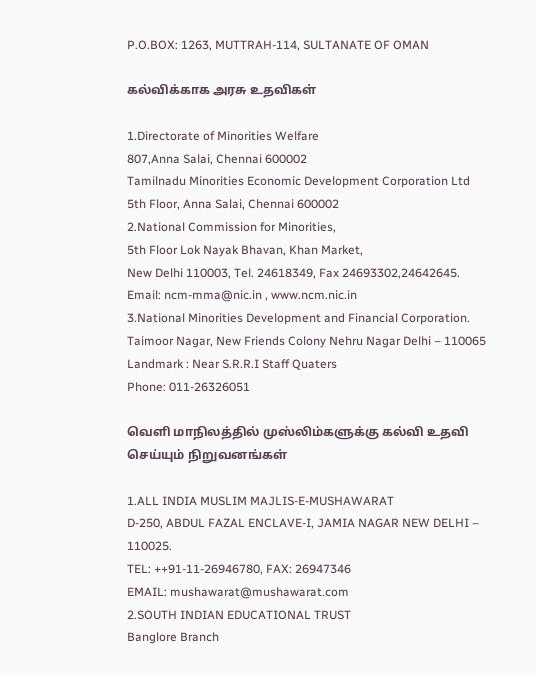P.O.BOX: 1263, MUTTRAH-114, SULTANATE OF OMAN

கல்விக்காக அரசு உதவிகள்

1.Directorate of Minorities Welfare
807,Anna Salai, Chennai 600002
Tamilnadu Minorities Economic Development Corporation Ltd
5th Floor, Anna Salai, Chennai 600002
2.National Commission for Minorities,
5th Floor Lok Nayak Bhavan, Khan Market,
New Delhi 110003, Tel. 24618349, Fax 24693302,24642645.
Email: ncm-mma@nic.in , www.ncm.nic.in
3.National Minorities Development and Financial Corporation.
Taimoor Nagar, New Friends Colony Nehru Nagar Delhi – 110065
Landmark : Near S.R.R.I Staff Quaters
Phone: 011-26326051

வெளி மாநிலத்தில் முஸ்லிம்களுக்கு கல்வி உதவி செய்யும் நிறுவனங்கள்

1.ALL INDIA MUSLIM MAJLIS-E-MUSHAWARAT
D-250, ABDUL FAZAL ENCLAVE-I, JAMIA NAGAR NEW DELHI – 110025.
TEL: ++91-11-26946780, FAX: 26947346
EMAIL: mushawarat@mushawarat.com
2.SOUTH INDIAN EDUCATIONAL TRUST
Banglore Branch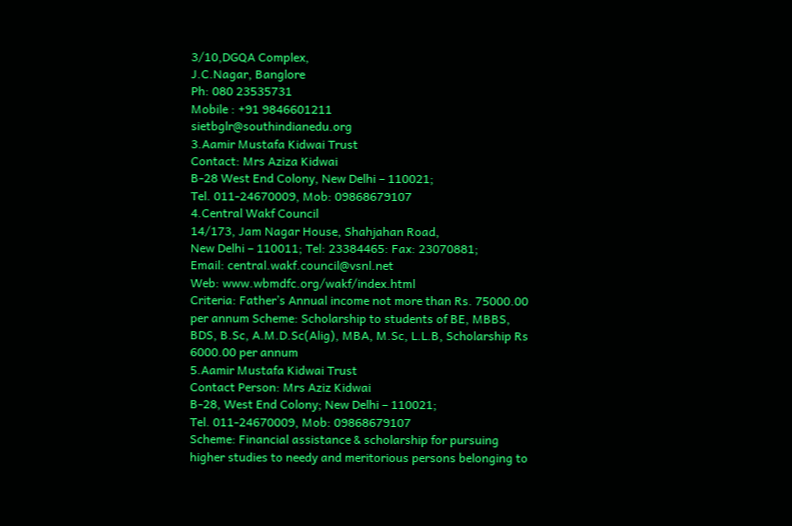3/10,DGQA Complex,
J.C.Nagar, Banglore
Ph: 080 23535731
Mobile : +91 9846601211
sietbglr@southindianedu.org
3.Aamir Mustafa Kidwai Trust
Contact: Mrs Aziza Kidwai
B-28 West End Colony, New Delhi – 110021;
Tel. 011-24670009, Mob: 09868679107
4.Central Wakf Council
14/173, Jam Nagar House, Shahjahan Road,
New Delhi – 110011; Tel: 23384465: Fax: 23070881;
Email: central.wakf.council@vsnl.net
Web: www.wbmdfc.org/wakf/index.html
Criteria: Father’s Annual income not more than Rs. 75000.00 per annum Scheme: Scholarship to students of BE, MBBS, BDS, B.Sc, A.M.D.Sc(Alig), MBA, M.Sc, L.L.B, Scholarship Rs 6000.00 per annum
5.Aamir Mustafa Kidwai Trust
Contact Person: Mrs Aziz Kidwai
B-28, West End Colony; New Delhi – 110021;
Tel. 011-24670009, Mob: 09868679107
Scheme: Financial assistance & scholarship for pursuing higher studies to needy and meritorious persons belonging to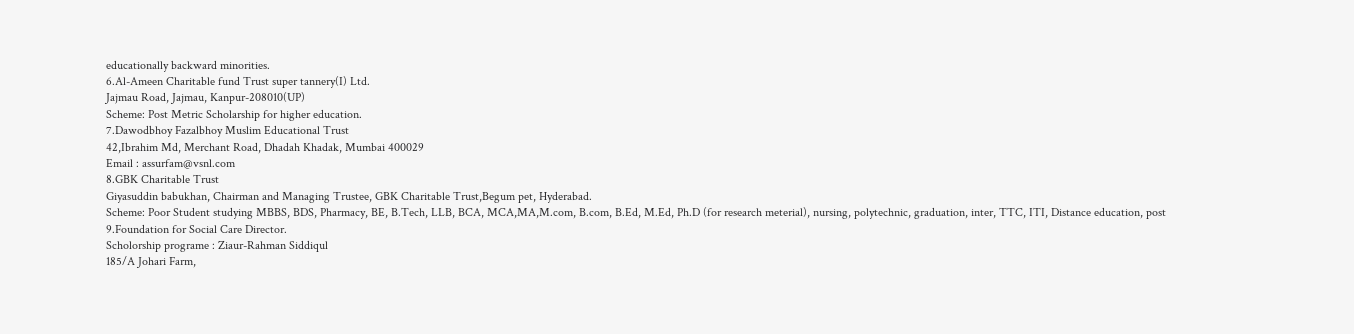educationally backward minorities.
6.Al-Ameen Charitable fund Trust super tannery(I) Ltd.
Jajmau Road, Jajmau, Kanpur-208010(UP)
Scheme: Post Metric Scholarship for higher education.
7.Dawodbhoy Fazalbhoy Muslim Educational Trust
42,Ibrahim Md, Merchant Road, Dhadah Khadak, Mumbai 400029
Email : assurfam@vsnl.com
8.GBK Charitable Trust
Giyasuddin babukhan, Chairman and Managing Trustee, GBK Charitable Trust,Begum pet, Hyderabad.
Scheme: Poor Student studying MBBS, BDS, Pharmacy, BE, B.Tech, LLB, BCA, MCA,MA,M.com, B.com, B.Ed, M.Ed, Ph.D (for research meterial), nursing, polytechnic, graduation, inter, TTC, ITI, Distance education, post
9.Foundation for Social Care Director.
Scholorship programe : Ziaur-Rahman Siddiqul
185/A Johari Farm,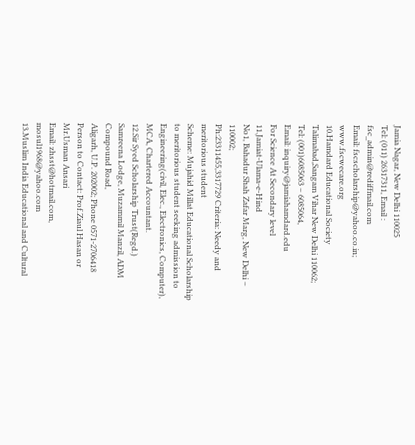Jamia Nagar, New Delhi 110025
Tel: (011) 26317311, Email : fsc_admin@rediffmail.com
Email: fscscholarship@yahoo.co.in; www.fscwecare.org
10.Hamdard Educational Society
Talimabad,Sangam Vihar New Delhi 110062;
Tel: (001)6085063 – 6085064,
Email: inquiry@jamiahamdard.edu
For Science At Secondary level
11.Jamiat-Ulama-e-Hind
No1, Bahadur Shah Zafar Marg, New Delhi – 110002;
Ph:23311455,3317729 Criteria: Needy and meritorious student
Scheme: Mujahid Millat Educational Scholarship to meritorious student seeking admission to Engineering(civil, Elec., Electronics, Computer), MCA, Chartered Accountant.
12.Sir Syed Scholarship Trust(Regd.)
Samreena Lodge, Muzammil Manzil, ADM Compound Road,
Aligarh, U.P. 202002; Phone 0571-2706418
Person to Contact: Prof.Ziaul Hasan or Mr.Usman Ansari
Email: zhsst@hotmail.com, mosul1968@yahoo.com
13.Muslim India Educational and Cultural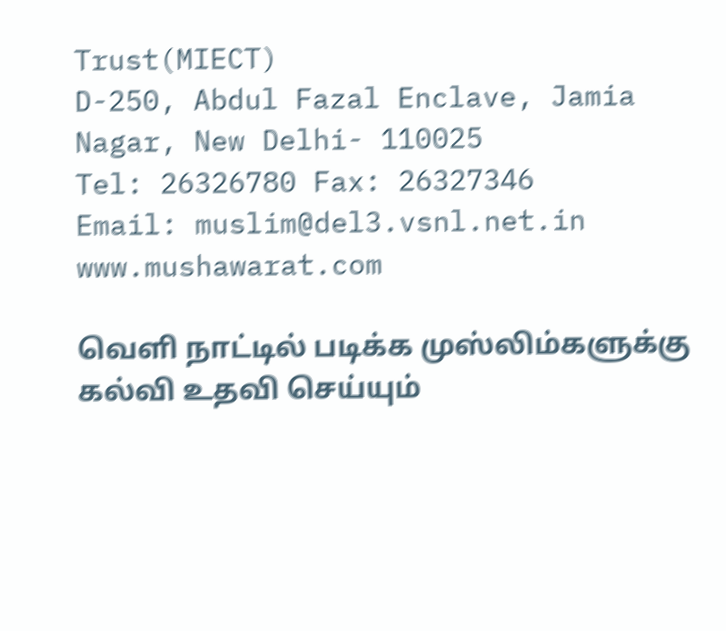Trust(MIECT)
D-250, Abdul Fazal Enclave, Jamia Nagar, New Delhi- 110025
Tel: 26326780 Fax: 26327346
Email: muslim@del3.vsnl.net.in
www.mushawarat.com

வெளி நாட்டில் படிக்க முஸ்லிம்களுக்கு கல்வி உதவி செய்யும்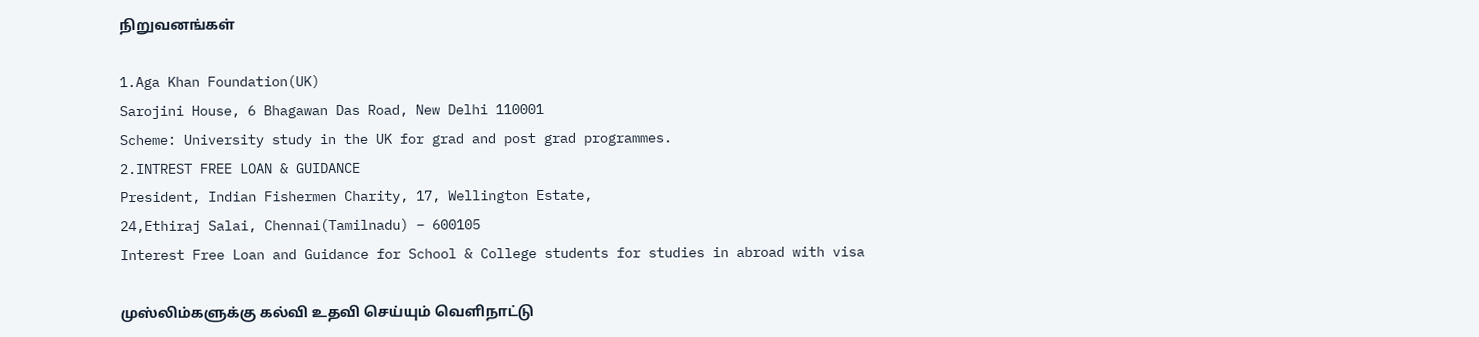நிறுவனங்கள்

1.Aga Khan Foundation(UK)
Sarojini House, 6 Bhagawan Das Road, New Delhi 110001
Scheme: University study in the UK for grad and post grad programmes.
2.INTREST FREE LOAN & GUIDANCE
President, Indian Fishermen Charity, 17, Wellington Estate,
24,Ethiraj Salai, Chennai(Tamilnadu) – 600105
Interest Free Loan and Guidance for School & College students for studies in abroad with visa

முஸ்லிம்களுக்கு கல்வி உதவி செய்யும் வெளிநாட்டு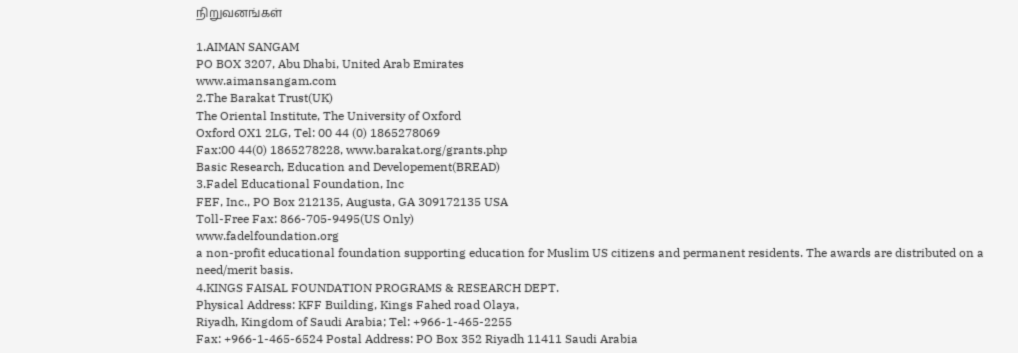நிறுவனங்கள்

1.AIMAN SANGAM
PO BOX 3207, Abu Dhabi, United Arab Emirates
www.aimansangam.com
2.The Barakat Trust(UK)
The Oriental Institute, The University of Oxford
Oxford OX1 2LG, Tel: 00 44 (0) 1865278069
Fax:00 44(0) 1865278228, www.barakat.org/grants.php
Basic Research, Education and Developement(BREAD)
3.Fadel Educational Foundation, Inc
FEF, Inc., PO Box 212135, Augusta, GA 309172135 USA
Toll-Free Fax: 866-705-9495(US Only)
www.fadelfoundation.org
a non-profit educational foundation supporting education for Muslim US citizens and permanent residents. The awards are distributed on a need/merit basis.
4.KINGS FAISAL FOUNDATION PROGRAMS & RESEARCH DEPT.
Physical Address: KFF Building, Kings Fahed road Olaya,
Riyadh, Kingdom of Saudi Arabia; Tel: +966-1-465-2255
Fax: +966-1-465-6524 Postal Address: PO Box 352 Riyadh 11411 Saudi Arabia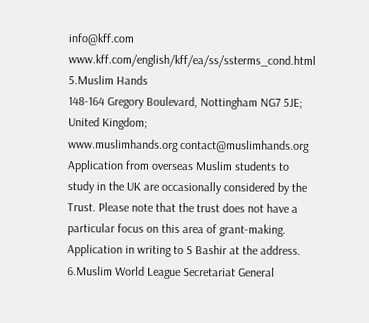info@kff.com www.kff.com/english/kff/ea/ss/ssterms_cond.html
5.Muslim Hands
148-164 Gregory Boulevard, Nottingham NG7 5JE; United Kingdom;
www.muslimhands.org contact@muslimhands.org
Application from overseas Muslim students to study in the UK are occasionally considered by the Trust. Please note that the trust does not have a particular focus on this area of grant-making. Application in writing to S Bashir at the address.
6.Muslim World League Secretariat General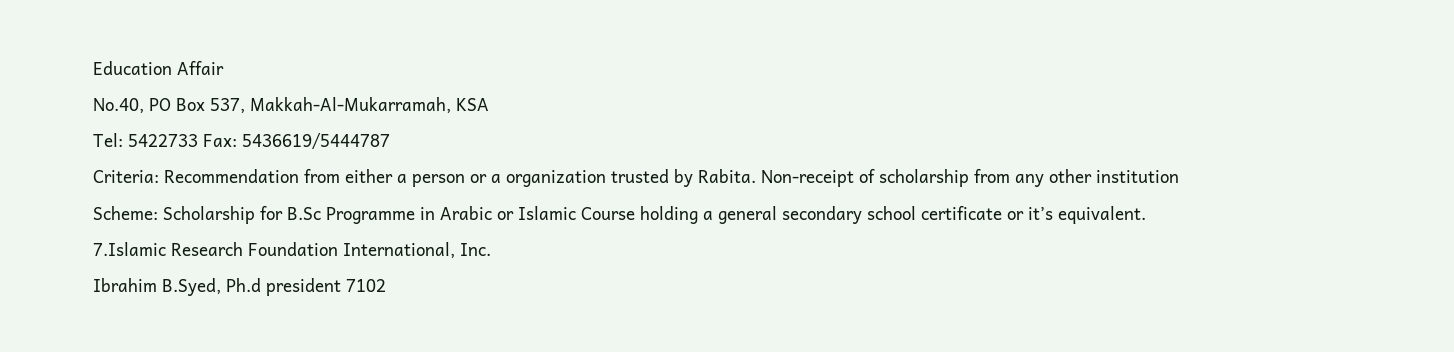Education Affair
No.40, PO Box 537, Makkah-Al-Mukarramah, KSA
Tel: 5422733 Fax: 5436619/5444787
Criteria: Recommendation from either a person or a organization trusted by Rabita. Non-receipt of scholarship from any other institution
Scheme: Scholarship for B.Sc Programme in Arabic or Islamic Course holding a general secondary school certificate or it’s equivalent.
7.Islamic Research Foundation International, Inc.
Ibrahim B.Syed, Ph.d president 7102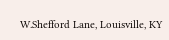W.Shefford Lane, Louisville, KY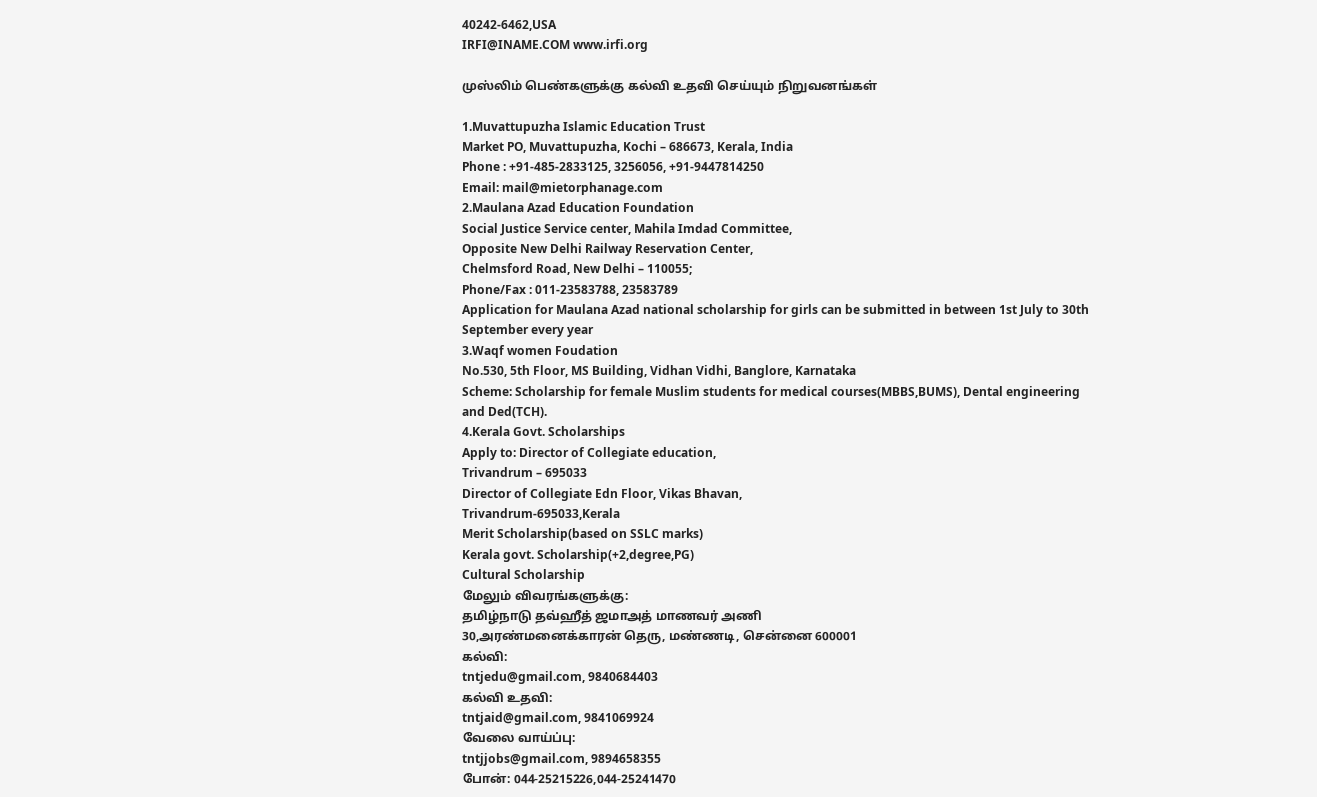40242-6462,USA
IRFI@INAME.COM www.irfi.org

முஸ்லிம் பெண்களுக்கு கல்வி உதவி செய்யும் நிறுவனங்கள்

1.Muvattupuzha Islamic Education Trust
Market PO, Muvattupuzha, Kochi – 686673, Kerala, India
Phone : +91-485-2833125, 3256056, +91-9447814250
Email: mail@mietorphanage.com
2.Maulana Azad Education Foundation
Social Justice Service center, Mahila Imdad Committee,
Opposite New Delhi Railway Reservation Center,
Chelmsford Road, New Delhi – 110055;
Phone/Fax : 011-23583788, 23583789
Application for Maulana Azad national scholarship for girls can be submitted in between 1st July to 30th September every year
3.Waqf women Foudation
No.530, 5th Floor, MS Building, Vidhan Vidhi, Banglore, Karnataka
Scheme: Scholarship for female Muslim students for medical courses(MBBS,BUMS), Dental engineering and Ded(TCH).
4.Kerala Govt. Scholarships
Apply to: Director of Collegiate education,
Trivandrum – 695033
Director of Collegiate Edn Floor, Vikas Bhavan,
Trivandrum-695033,Kerala
Merit Scholarship(based on SSLC marks)
Kerala govt. Scholarship(+2,degree,PG)
Cultural Scholarship
மேலும் விவரங்களுக்கு:
தமிழ்நாடு தவ்ஹீத் ஜமாஅத் மாணவர் அணி
30,அரண்மனைக்காரன் தெரு, மண்ணடி, சென்னை 600001
கல்வி:
tntjedu@gmail.com, 9840684403
கல்வி உதவி:
tntjaid@gmail.com, 9841069924
வேலை வாய்ப்பு:
tntjjobs@gmail.com, 9894658355
போன்: 044-25215226,044-25241470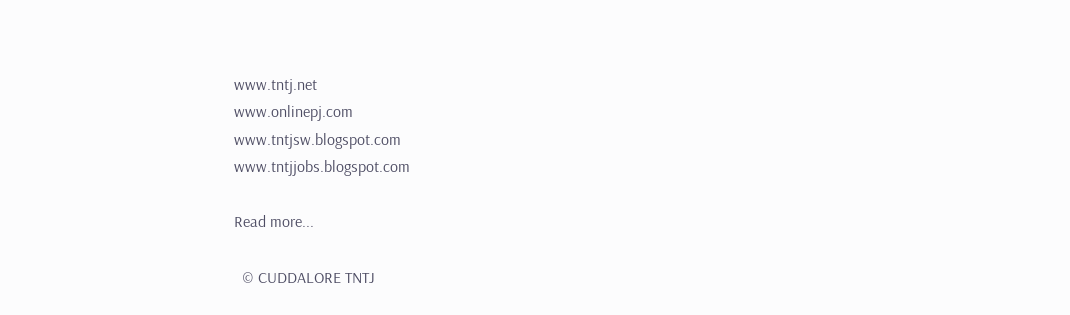www.tntj.net
www.onlinepj.com
www.tntjsw.blogspot.com
www.tntjjobs.blogspot.com

Read more...

  © CUDDALORE TNTJ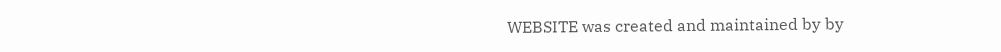WEBSITE was created and maintained by by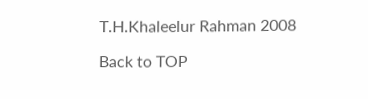T.H.Khaleelur Rahman 2008

Back to TOP